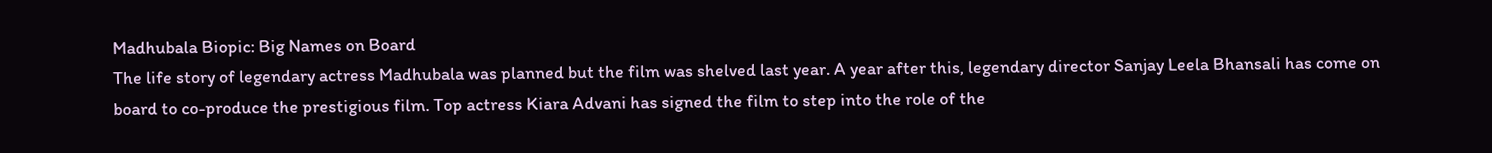Madhubala Biopic: Big Names on Board
The life story of legendary actress Madhubala was planned but the film was shelved last year. A year after this, legendary director Sanjay Leela Bhansali has come on board to co-produce the prestigious film. Top actress Kiara Advani has signed the film to step into the role of the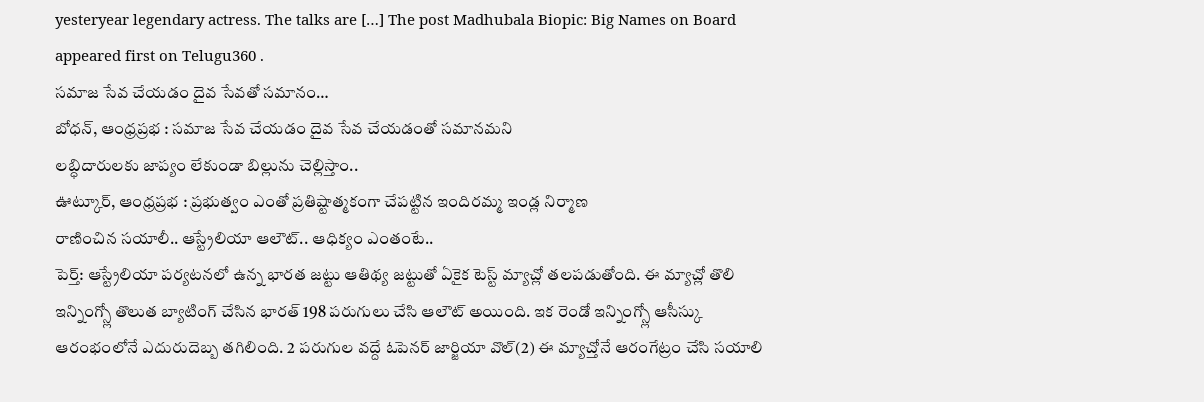yesteryear legendary actress. The talks are […] The post Madhubala Biopic: Big Names on Board appeared first on Telugu360 .
సమాజ సేవ చేయడం దైవ సేవతో సమానం…
బోధన్, ఆంధ్రప్రభ : సమాజ సేవ చేయడం దైవ సేవ చేయడంతో సమానమని
లబ్ధిదారులకు జాప్యం లేకుండా బిల్లును చెల్లిస్తాం..
ఊట్కూర్, ఆంధ్రప్రభ : ప్రభుత్వం ఎంతో ప్రతిష్టాత్మకంగా చేపట్టిన ఇందిరమ్మ ఇండ్ల నిర్మాణ
రాణించిన సయాలీ.. ఆస్ట్రేలియా ఆలౌట్.. ఆధిక్యం ఎంతంటే..
పెర్త్: ఆస్ట్రేలియా పర్యటనలో ఉన్న భారత జట్టు ఆతిథ్య జట్టుతో ఏకైక టెస్ట్ మ్యాచ్లో తలపడుతోంది. ఈ మ్యాచ్లో తొలి ఇన్నింగ్స్లో తొలుత బ్యాటింగ్ చేసిన భారత్ 198 పరుగులు చేసి ఆలౌట్ అయింది. ఇక రెండో ఇన్నింగ్స్లో ఆసీస్కు ఆరంభంలోనే ఎదురుదెబ్బ తగిలింది. 2 పరుగుల వద్దే ఓపెనర్ జార్జియా వొల్(2) ఈ మ్యాచ్తోనే ఆరంగేట్రం చేసి సయాలి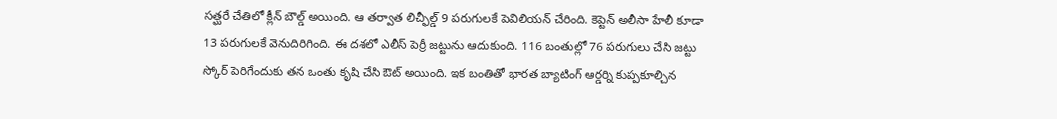సత్ఘరే చేతిలో క్లీన్ బౌల్డ్ అయింది. ఆ తర్వాత లిచ్ఫీల్డ్ 9 పరుగులకే పెవిలియన్ చేరింది. కెప్టెన్ అలీసా హేలీ కూడా 13 పరుగులకే వెనుదిరిగింది. ఈ దశలో ఎలీస్ పెర్రీ జట్టును ఆదుకుంది. 116 బంతుల్లో 76 పరుగులు చేసి జట్టు స్కోర్ పెరిగేందుకు తన ఒంతు కృషి చేసి ఔట్ అయింది. ఇక బంతితో భారత బ్యాటింగ్ ఆర్డర్ని కుప్పకూల్చిన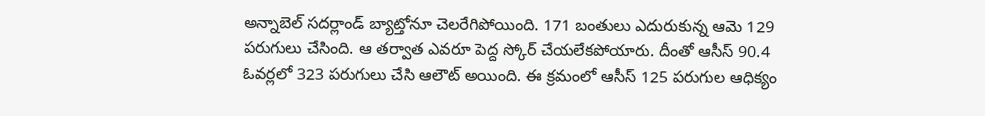అన్నాబెల్ సదర్లాండ్ బ్యాట్తోనూ చెలరేగిపోయింది. 171 బంతులు ఎదురుకున్న ఆమె 129 పరుగులు చేసింది. ఆ తర్వాత ఎవరూ పెద్ద స్కోర్ చేయలేకపోయారు. దీంతో ఆసీస్ 90.4 ఓవర్లలో 323 పరుగులు చేసి ఆలౌట్ అయింది. ఈ క్రమంలో ఆసీస్ 125 పరుగుల ఆధిక్యం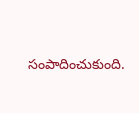సంపాదించుకుంది.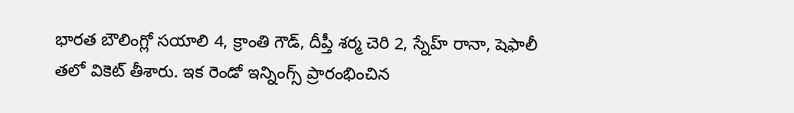భారత బౌలింగ్లో సయాలి 4, క్రాంతి గౌడ్, దీప్తీ శర్మ చెరి 2, స్నేహ్ రానా, షెఫాలీ తలో వికెట్ తీశారు. ఇక రెండో ఇన్నింగ్స్ ప్రారంభించిన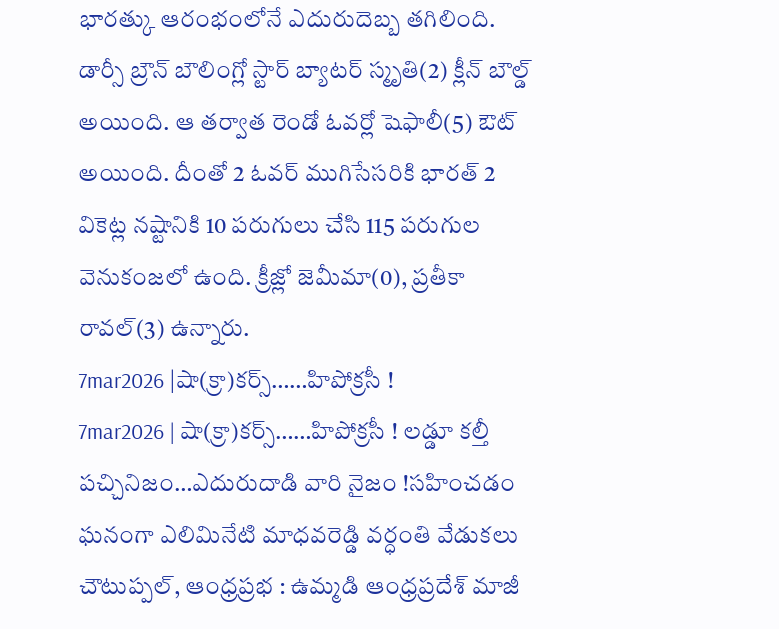భారత్కు ఆరంభంలోనే ఎదురుదెబ్బ తగిలింది. డార్సీ బ్రౌన్ బౌలింగ్లో స్టార్ బ్యాటర్ స్మృతి(2) క్లీన్ బౌల్డ్ అయింది. ఆ తర్వాత రెండో ఓవర్లో షెఫాలీ(5) ఔట్ అయింది. దీంతో 2 ఓవర్ ముగిసేసరికి భారత్ 2 వికెట్ల నష్టానికి 10 పరుగులు చేసి 115 పరుగుల వెనుకంజలో ఉంది. క్రీజ్లో జెమీమా(0), ప్రతీకా రావల్(3) ఉన్నారు.
7mar2026 |షా(క్రా)కర్స్……హిపోక్రసీ !
7mar2026 | షా(క్రా)కర్స్……హిపోక్రసీ ! లడ్డూ కల్తీ పచ్చినిజం…ఎదురుదాడి వారి నైజం !సహించడం
ఘనంగా ఎలిమినేటి మాధవరెడ్డి వర్ధంతి వేడుకలు
చౌటుప్పల్, ఆంధ్రప్రభ : ఉమ్మడి ఆంధ్రప్రదేశ్ మాజీ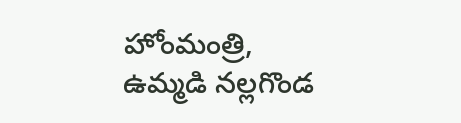హోంమంత్రి, ఉమ్మడి నల్లగొండ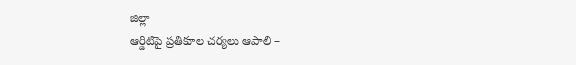జిల్లా
ఆర్డిటిపై ప్రతికూల చర్యలు ఆపాలి –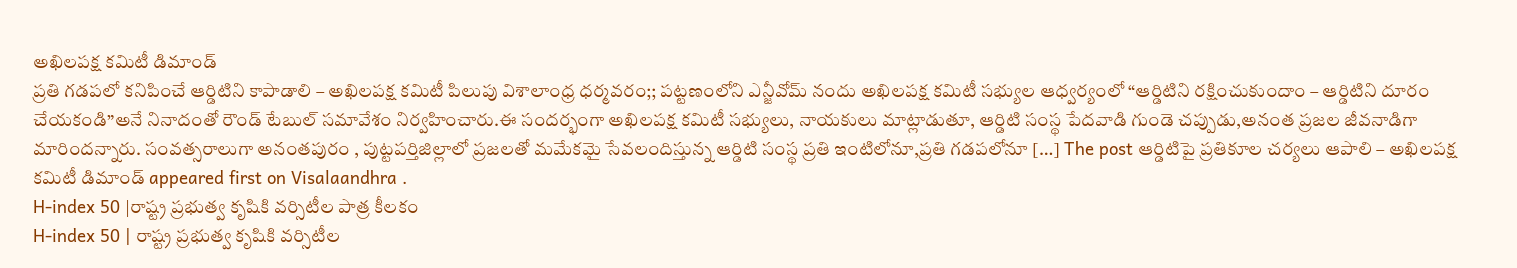అఖిలపక్ష కమిటీ డిమాండ్
ప్రతి గడపలో కనిపించే ఆర్డిటిని కాపాడాలి – అఖిలపక్ష కమిటీ పిలుపు విశాలాంధ్ర ధర్మవరం;; పట్టణంలోని ఎన్జీవోమ్ నందు అఖిలపక్ష కమిటీ సభ్యుల ఆధ్వర్యంలో “ఆర్డిటిని రక్షించుకుందాం – ఆర్డిటిని దూరం చేయకండి”అనే నినాదంతో రౌండ్ టేబుల్ సమావేశం నిర్వహించారు.ఈ సందర్భంగా అఖిలపక్ష కమిటీ సభ్యులు, నాయకులు మాట్లాడుతూ, ఆర్డిటి సంస్థ పేదవాడి గుండె చప్పుడు,అనంత ప్రజల జీవనాడిగా మారిందన్నారు. సంవత్సరాలుగా అనంతపురం , పుట్టపర్తిజిల్లాలో ప్రజలతో మమేకమై సేవలందిస్తున్న ఆర్డిటి సంస్థ ప్రతి ఇంటిలోనూ,ప్రతి గడపలోనూ […] The post ఆర్డిటిపై ప్రతికూల చర్యలు ఆపాలి – అఖిలపక్ష కమిటీ డిమాండ్ appeared first on Visalaandhra .
H-index 50 |రాష్ట్ర ప్రభుత్వ కృషికి వర్సిటీల పాత్ర కీలకం
H-index 50 | రాష్ట్ర ప్రభుత్వ కృషికి వర్సిటీల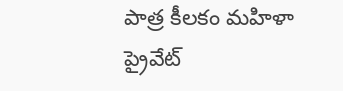పాత్ర కీలకం మహిళా
ప్రైవేట్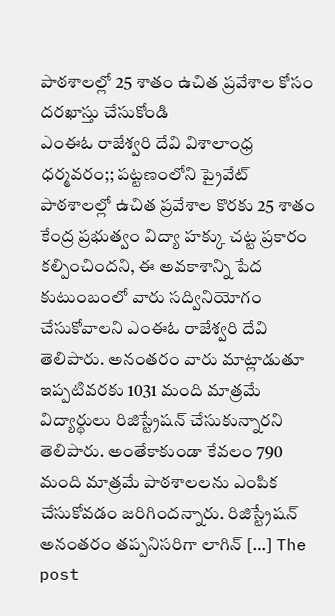పాఠశాలల్లో 25 శాతం ఉచిత ప్రవేశాల కోసం దరఖాస్తు చేసుకోండి
ఎంఈఓ రాజేశ్వరి దేవి విశాలాంధ్ర ధర్మవరం;; పట్టణంలోని ప్రైవేట్ పాఠశాలల్లో ఉచిత ప్రవేశాల కొరకు 25 శాతం కేంద్ర ప్రభుత్వం విద్యా హక్కు చట్ట ప్రకారం కల్పించిందని, ఈ అవకాశాన్ని పేద కుటుంబంలో వారు సద్వినియోగం చేసుకోవాలని ఎంఈఓ రాజేశ్వరి దేవి తెలిపారు. అనంతరం వారు మాట్లాడుతూ ఇప్పటివరకు 1031 మంది మాత్రమే విద్యార్థులు రిజిస్ట్రేషన్ చేసుకున్నారని తెలిపారు. అంతేకాకుండా కేవలం 790 మంది మాత్రమే పాఠశాలలను ఎంపిక చేసుకోవడం జరిగిందన్నారు. రిజిస్ట్రేషన్ అనంతరం తప్పనిసరిగా లాగిన్ […] The post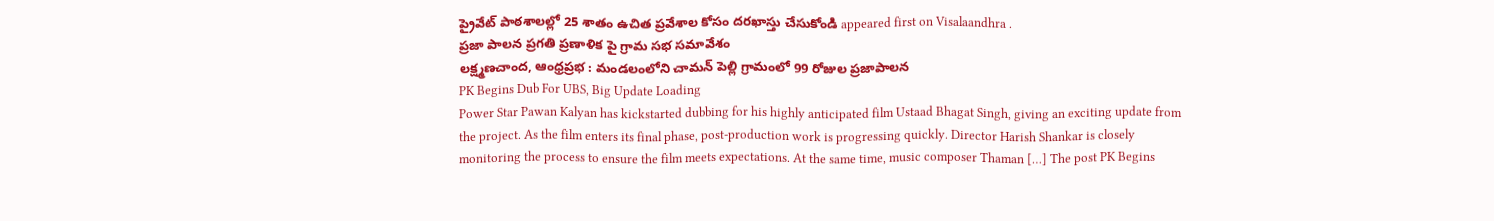ప్రైవేట్ పాఠశాలల్లో 25 శాతం ఉచిత ప్రవేశాల కోసం దరఖాస్తు చేసుకోండి appeared first on Visalaandhra .
ప్రజా పాలన ప్రగతి ప్రణాళిక పై గ్రామ సభ సమావేశం
లక్ష్మణచాంద, ఆంధ్రప్రభ : మండలంలోని చామన్ పెల్లి గ్రామంలో 99 రోజుల ప్రజాపాలన
PK Begins Dub For UBS, Big Update Loading
Power Star Pawan Kalyan has kickstarted dubbing for his highly anticipated film Ustaad Bhagat Singh, giving an exciting update from the project. As the film enters its final phase, post-production work is progressing quickly. Director Harish Shankar is closely monitoring the process to ensure the film meets expectations. At the same time, music composer Thaman […] The post PK Begins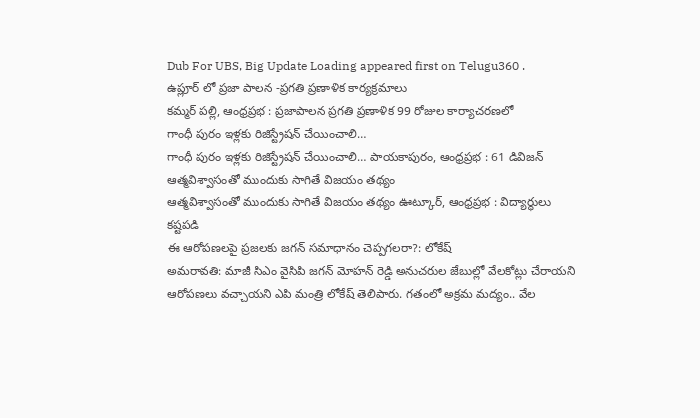Dub For UBS, Big Update Loading appeared first on Telugu360 .
ఉప్లూర్ లో ప్రజా పాలన -ప్రగతి ప్రణాళిక కార్యక్రమాలు
కమ్మర్ పల్లి, ఆంధ్రప్రభ : ప్రజాపాలన ప్రగతి ప్రణాళిక 99 రోజుల కార్యాచరణలో
గాంధీ పురం ఇళ్లకు రిజిస్ట్రేషన్ చేయించాలి…
గాంధీ పురం ఇళ్లకు రిజిస్ట్రేషన్ చేయించాలి… పాయకాపురం, ఆంధ్రప్రభ : 61 డివిజన్
ఆత్మవిశ్వాసంతో ముందుకు సాగితే విజయం తథ్యం
ఆత్మవిశ్వాసంతో ముందుకు సాగితే విజయం తథ్యం ఊట్కూర్, ఆంధ్రప్రభ : విద్యార్థులు కష్టపడి
ఈ ఆరోపణలపై ప్రజలకు జగన్ సమాధానం చెప్పగలరా?: లోకేష్
అమరావతి: మాజీ సిఎం వైసిపి జగన్ మోహన్ రెడ్డి అనుచరుల జేబుల్లో వేలకోట్లు చేరాయని ఆరోపణలు వచ్చాయని ఎపి మంత్రి లోకేష్ తెలిపారు. గతంలో అక్రమ మద్యం.. వేల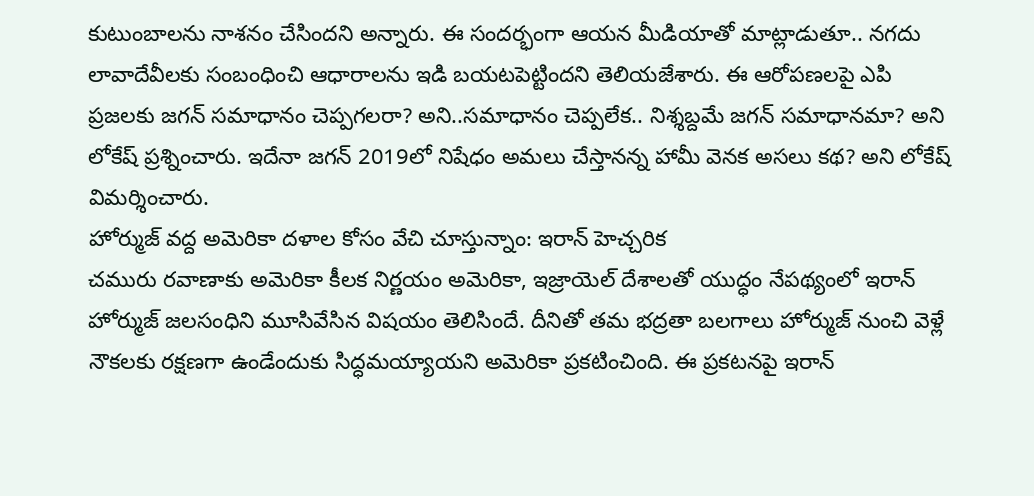కుటుంబాలను నాశనం చేసిందని అన్నారు. ఈ సందర్భంగా ఆయన మీడియాతో మాట్లాడుతూ.. నగదు లావాదేవీలకు సంబంధించి ఆధారాలను ఇడి బయటపెట్టిందని తెలియజేశారు. ఈ ఆరోపణలపై ఎపి ప్రజలకు జగన్ సమాధానం చెప్పగలరా? అని..సమాధానం చెప్పలేక.. నిశ్శబ్దమే జగన్ సమాధానమా? అని లోకేష్ ప్రశ్నించారు. ఇదేనా జగన్ 2019లో నిషేధం అమలు చేస్తానన్న హామీ వెనక అసలు కథ? అని లోకేష్ విమర్శించారు.
హోర్ముజ్ వద్ద అమెరికా దళాల కోసం వేచి చూస్తున్నాం: ఇరాన్ హెచ్చరిక
చమురు రవాణాకు అమెరికా కీలక నిర్ణయం అమెరికా, ఇజ్రాయెల్ దేశాలతో యుద్ధం నేపథ్యంలో ఇరాన్ హోర్ముజ్ జలసంధిని మూసివేసిన విషయం తెలిసిందే. దీనితో తమ భద్రతా బలగాలు హోర్ముజ్ నుంచి వెళ్లే నౌకలకు రక్షణగా ఉండేందుకు సిద్ధమయ్యాయని అమెరికా ప్రకటించింది. ఈ ప్రకటనపై ఇరాన్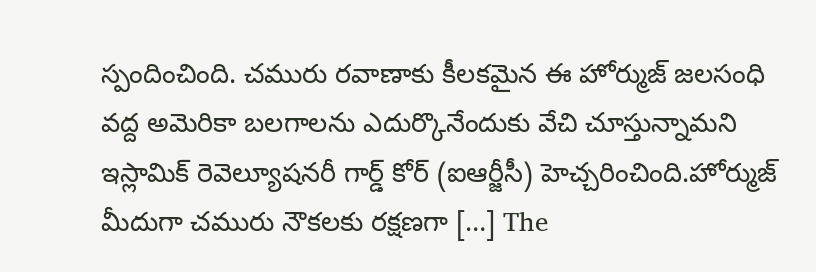స్పందించింది. చమురు రవాణాకు కీలకమైన ఈ హోర్ముజ్ జలసంధి వద్ద అమెరికా బలగాలను ఎదుర్కొనేందుకు వేచి చూస్తున్నామని ఇస్లామిక్ రెవెల్యూషనరీ గార్డ్ కోర్ (ఐఆర్జీసీ) హెచ్చరించింది.హోర్ముజ్ మీదుగా చమురు నౌకలకు రక్షణగా […] The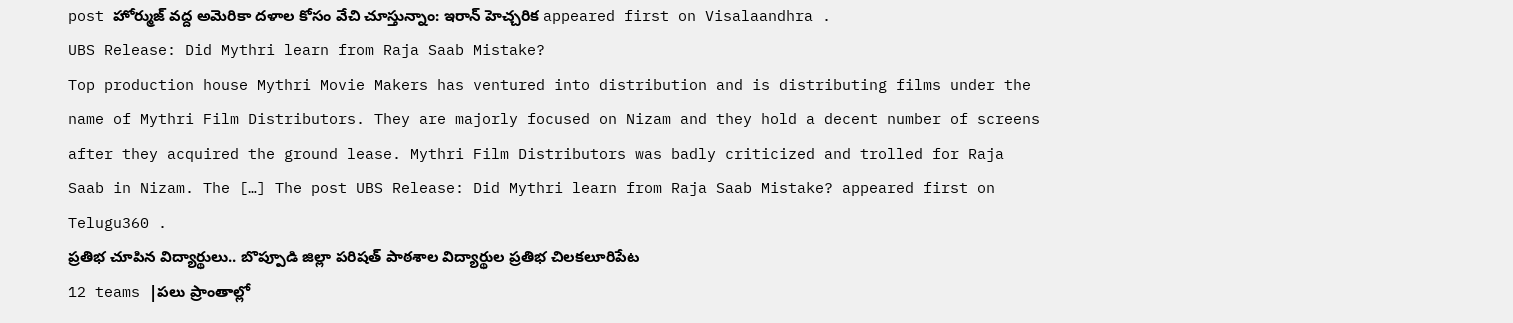post హోర్ముజ్ వద్ద అమెరికా దళాల కోసం వేచి చూస్తున్నాం: ఇరాన్ హెచ్చరిక appeared first on Visalaandhra .
UBS Release: Did Mythri learn from Raja Saab Mistake?
Top production house Mythri Movie Makers has ventured into distribution and is distributing films under the name of Mythri Film Distributors. They are majorly focused on Nizam and they hold a decent number of screens after they acquired the ground lease. Mythri Film Distributors was badly criticized and trolled for Raja Saab in Nizam. The […] The post UBS Release: Did Mythri learn from Raja Saab Mistake? appeared first on Telugu360 .
ప్రతిభ చూపిన విద్యార్థులు.. బొప్పూడి జిల్లా పరిషత్ పాఠశాల విద్యార్థుల ప్రతిభ చిలకలూరిపేట
12 teams |పలు ప్రాంతాల్లో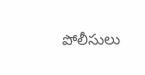పోలీసులు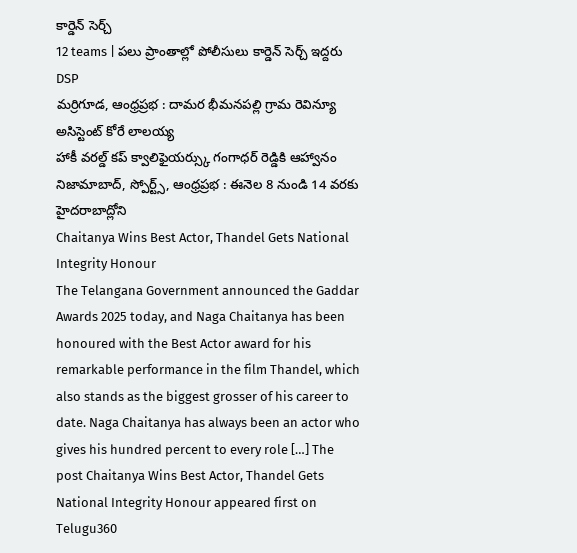కార్డెన్ సెర్చ్
12 teams | పలు ప్రాంతాల్లో పోలీసులు కార్డెన్ సెర్చ్ ఇద్దరు DSP
మర్రిగూడ, ఆంధ్రప్రభ : దామర భీమనపల్లి గ్రామ రెవిన్యూ అసిస్టెంట్ కోరే లాలయ్య
హాకీ వరల్డ్ కప్ క్వాలిఫైయర్స్కు గంగాధర్ రెడ్డికి ఆహ్వానం
నిజామాబాద్, స్పోర్ట్స్, ఆంధ్రప్రభ : ఈనెల 8 నుండి 14 వరకు హైదరాబాద్లోని
Chaitanya Wins Best Actor, Thandel Gets National Integrity Honour
The Telangana Government announced the Gaddar Awards 2025 today, and Naga Chaitanya has been honoured with the Best Actor award for his remarkable performance in the film Thandel, which also stands as the biggest grosser of his career to date. Naga Chaitanya has always been an actor who gives his hundred percent to every role […] The post Chaitanya Wins Best Actor, Thandel Gets National Integrity Honour appeared first on Telugu360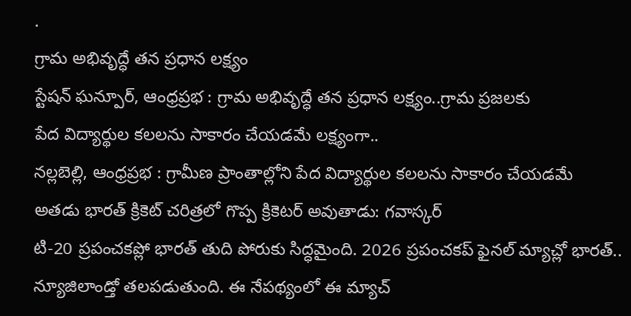.
గ్రామ అభివృద్ధే తన ప్రధాన లక్ష్యం
స్టేషన్ ఘన్పూర్, ఆంధ్రప్రభ : గ్రామ అభివృద్ధే తన ప్రధాన లక్ష్యం..గ్రామ ప్రజలకు
పేద విద్యార్థుల కలలను సాకారం చేయడమే లక్ష్యంగా..
నల్లబెల్లి, ఆంధ్రప్రభ : గ్రామీణ ప్రాంతాల్లోని పేద విద్యార్థుల కలలను సాకారం చేయడమే
అతడు భారత్ క్రికెట్ చరిత్రలో గొప్ప క్రికెటర్ అవుతాడు: గవాస్కర్
టి-20 ప్రపంచకప్లో భారత్ తుది పోరుకు సిద్ధమైంది. 2026 ప్రపంచకప్ ఫైనల్ మ్యాచ్లో భారత్.. న్యూజిలాండ్తో తలపడుతుంది. ఈ నేపథ్యంలో ఈ మ్యాచ్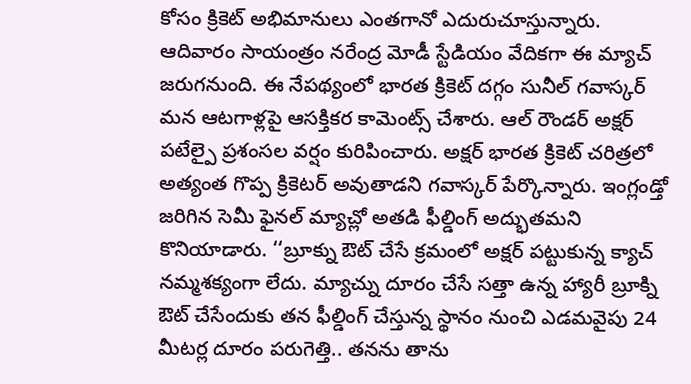కోసం క్రికెట్ అభిమానులు ఎంతగానో ఎదురుచూస్తున్నారు. ఆదివారం సాయంత్రం నరేంద్ర మోడీ స్టేడియం వేదికగా ఈ మ్యాచ్ జరుగనుంది. ఈ నేపథ్యంలో భారత క్రికెట్ దగ్గం సునీల్ గవాస్కర్ మన ఆటగాళ్లపై ఆసక్తికర కామెంట్స్ చేశారు. ఆల్ రౌండర్ అక్షర్ పటేల్పై ప్రశంసల వర్షం కురిపించారు. అక్షర్ భారత క్రికెట్ చరిత్రలో అత్యంత గొప్ప క్రికెటర్ అవుతాడని గవాస్కర్ పేర్కొన్నారు. ఇంగ్లండ్తో జరిగిన సెమీ ఫైనల్ మ్యాచ్లో అతడి ఫీల్డింగ్ అద్భుతమని కొనియాడారు. ‘‘బ్రూక్ను ఔట్ చేసే క్రమంలో అక్షర్ పట్టుకున్న క్యాచ్ నమ్మశక్యంగా లేదు. మ్యాచ్ను దూరం చేసే సత్తా ఉన్న హ్యారీ బ్రూక్ని ఔట్ చేసేందుకు తన ఫీల్డింగ్ చేస్తున్న స్థానం నుంచి ఎడమవైపు 24 మీటర్ల దూరం పరుగెత్తి.. తనను తాను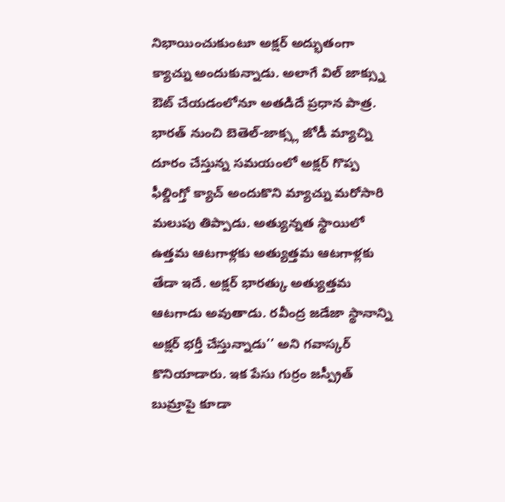నిభాయించుకుంటూ అక్షర్ అద్భుతంగా క్యాచ్ను అందుకున్నాడు. అలాగే విల్ జాక్స్ను ఔట్ చేయడంలోనూ అతడిదే ప్రధాన పాత్ర. భారత్ నుంచి బెతెల్-జాక్స్ల జోడీ మ్యాచ్ని దూరం చేస్తున్న సమయంలో అక్షర్ గొప్ప ఫీల్డింగ్తో క్యాచ్ అందుకొని మ్యాచ్ను మరోసారి మలుపు తిప్పాడు. అత్యున్నత స్థాయిలో ఉత్తమ ఆటగాళ్లకు అత్యుత్తమ ఆటగాళ్లకు తేడా ఇదే. అక్షర్ భారత్కు అత్యుత్తమ ఆటగాడు అవుతాడు. రవీంద్ర జడేజా స్థానాన్ని అక్షర్ భర్తీ చేస్తున్నాడు’’ అని గవాస్కర్ కొనియాడారు. ఇక పేసు గుర్రం జస్ప్రీత్ బుమ్రాపై కూడా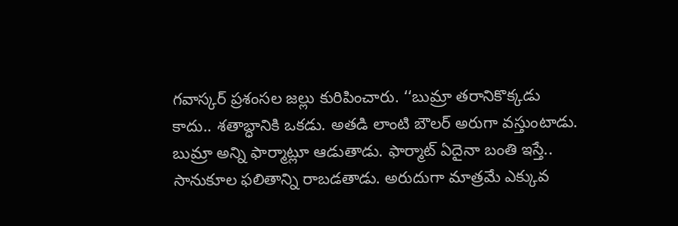గవాస్కర్ ప్రశంసల జల్లు కురిపించారు. ‘‘బుమ్రా తరానికొక్కడు కాదు.. శతాబ్ధానికి ఒకడు. అతడి లాంటి బౌలర్ అరుగా వస్తుంటాడు. బుమ్రా అన్ని ఫార్మాట్లూ ఆడుతాడు. ఫార్మాట్ ఏదైనా బంతి ఇస్తే.. సానుకూల ఫలితాన్ని రాబడతాడు. అరుదుగా మాత్రమే ఎక్కువ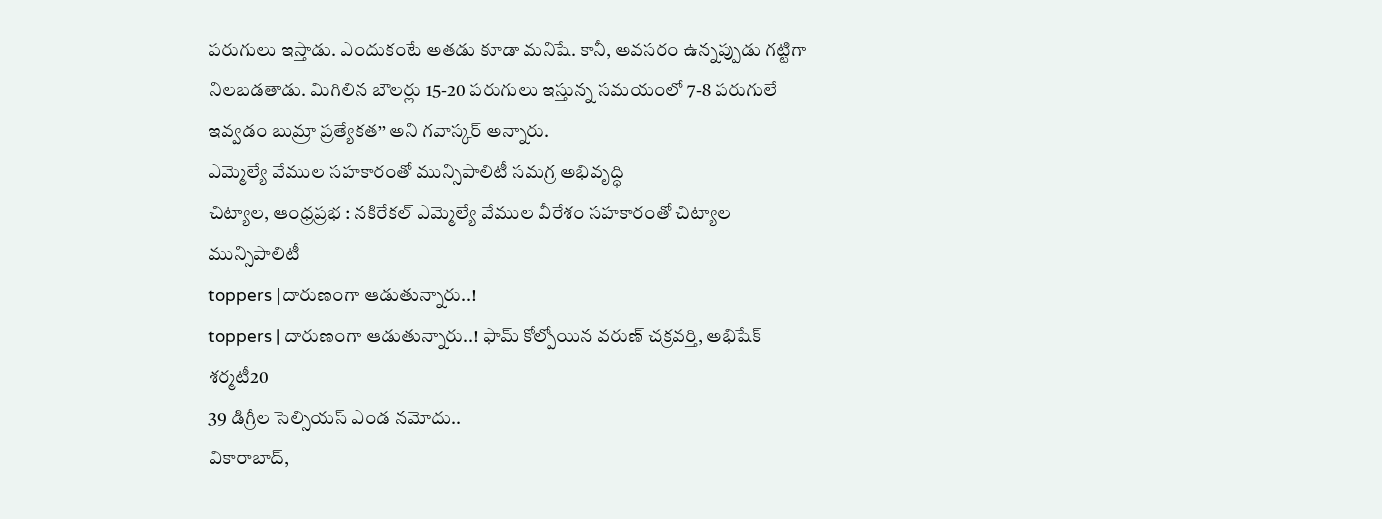పరుగులు ఇస్తాడు. ఎందుకంటే అతడు కూడా మనిషే. కానీ, అవసరం ఉన్నప్పుడు గట్టిగా నిలబడతాడు. మిగిలిన బౌలర్లు 15-20 పరుగులు ఇస్తున్న సమయంలో 7-8 పరుగులే ఇవ్వడం బుమ్రా ప్రత్యేకత’’ అని గవాస్కర్ అన్నారు.
ఎమ్మెల్యే వేముల సహకారంతో మున్సిపాలిటీ సమగ్ర అభివృద్ధి
చిట్యాల, ఆంధ్రప్రభ : నకిరేకల్ ఎమ్మెల్యే వేముల వీరేశం సహకారంతో చిట్యాల మున్సిపాలిటీ
toppers |దారుణంగా ఆడుతున్నారు..!
toppers | దారుణంగా ఆడుతున్నారు..! ఫామ్ కోల్పోయిన వరుణ్ చక్రవర్తి, అభిషేక్ శర్మటీ20
39 డిగ్రీల సెల్సియస్ ఎండ నమోదు..
వికారాబాద్,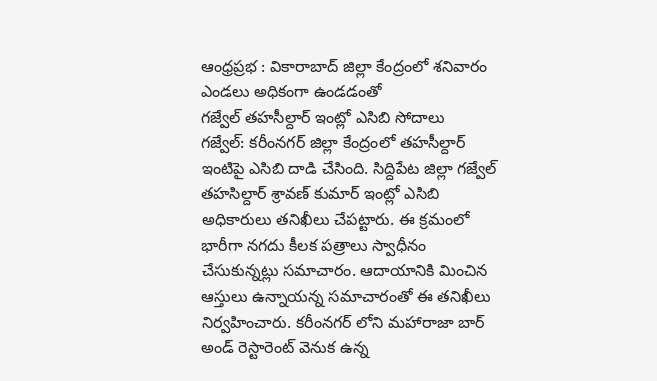ఆంధ్రప్రభ : వికారాబాద్ జిల్లా కేంద్రంలో శనివారం ఎండలు అధికంగా ఉండడంతో
గజ్వేల్ తహసీల్దార్ ఇంట్లో ఎసిబి సోదాలు
గజ్వేల్: కరీంనగర్ జిల్లా కేంద్రంలో తహసీల్దార్ ఇంటిపై ఎసిబి దాడి చేసింది. సిద్దిపేట జిల్లా గజ్వేల్ తహసిల్దార్ శ్రావణ్ కుమార్ ఇంట్లో ఎసిబి అధికారులు తనిఖీలు చేపట్టారు. ఈ క్రమంలో భారీగా నగదు కీలక పత్రాలు స్వాధీనం చేసుకున్నట్లు సమాచారం. ఆదాయానికి మించిన ఆస్తులు ఉన్నాయన్న సమాచారంతో ఈ తనిఖీలు నిర్వహించారు. కరీంనగర్ లోని మహారాజా బార్ అండ్ రెస్టారెంట్ వెనుక ఉన్న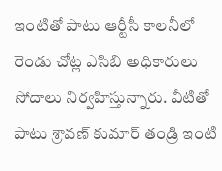ఇంటితో పాటు ఆర్టీసీ కాలనీలో రెండు చోట్ల ఎసిబి అధికారులు సోదాలు నిర్వహిస్తున్నారు. వీటితో పాటు శ్రావణ్ కుమార్ తండ్రి ఇంటి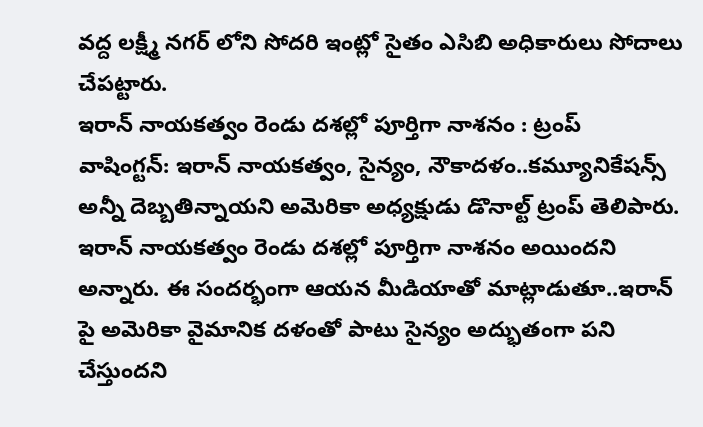వద్ద లక్ష్మీ నగర్ లోని సోదరి ఇంట్లో సైతం ఎసిబి అధికారులు సోదాలు చేపట్టారు.
ఇరాన్ నాయకత్వం రెండు దశల్లో పూర్తిగా నాశనం : ట్రంప్
వాషింగ్టన్: ఇరాన్ నాయకత్వం, సైన్యం, నౌకాదళం..కమ్యూనికేషన్స్ అన్నీ దెబ్బతిన్నాయని అమెరికా అధ్యక్షుడు డొనాల్ట్ ట్రంప్ తెలిపారు. ఇరాన్ నాయకత్వం రెండు దశల్లో పూర్తిగా నాశనం అయిందని అన్నారు. ఈ సందర్భంగా ఆయన మీడియాతో మాట్లాడుతూ..ఇరాన్ పై అమెరికా వైమానిక దళంతో పాటు సైన్యం అద్భుతంగా పని చేస్తుందని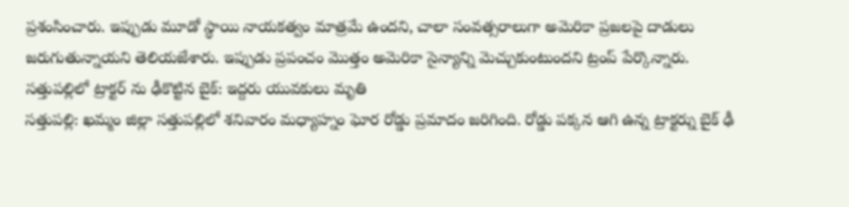ప్రశంసించారు. ఇప్పుడు మూడో స్థాయి నాయకత్వం మాత్రమే ఉందని, చాలా సంవత్సరాలుగా అమెరికా ప్రజలపై దాడులు జరుగుతున్నాయని తెలియజేశారు. ఇప్పుడు ప్రపంచం మొత్తం అమెరికా సైన్యాన్ని మెచ్చుకుంటుందని ట్రంప్ పేర్కొన్నారు.
సత్తుపల్లిలో ట్రాక్టర్ ను ఢీకొట్టిన బైక్: ఇద్దరు యువకులు మృతి
సత్తుపల్లి: ఖమ్మం జిల్లా సత్తుపల్లిలో శనివారం మధ్యాహ్నం ఘోర రోడ్డు ప్రమాదం జరిగింది. రోడ్డు పక్కన ఆగి ఉన్న ట్రాక్టర్ను బైక్ ఢీ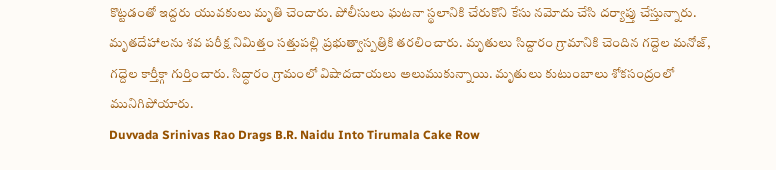కొట్టడంతో ఇద్దరు యువకులు మృతి చెందారు. పోలీసులు ఘటనా స్థలానికి చేరుకొని కేసు నమోదు చేసి దర్యాప్తు చేస్తున్నారు. మృతదేహాలను శవ పరీక్ష నిమిత్తం సత్తుపల్లి ప్రభుత్వాస్పత్రికి తరలించారు. మృతులు సిద్దారం గ్రామానికి చెందిన గద్దెల మనోజ్, గద్దెల కార్తీక్గా గుర్తించారు. సిద్ధారం గ్రామంలో విషాదచాయలు అలుముకున్నాయి. మృతులు కుటుంబాలు శోకసంద్రంలో మునిగిపోయారు.
Duvvada Srinivas Rao Drags B.R. Naidu Into Tirumala Cake Row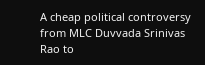A cheap political controversy from MLC Duvvada Srinivas Rao to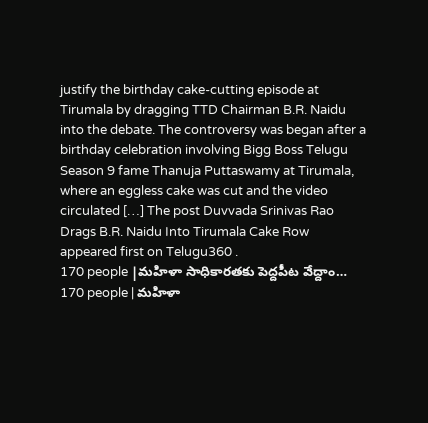justify the birthday cake-cutting episode at Tirumala by dragging TTD Chairman B.R. Naidu into the debate. The controversy was began after a birthday celebration involving Bigg Boss Telugu Season 9 fame Thanuja Puttaswamy at Tirumala, where an eggless cake was cut and the video circulated […] The post Duvvada Srinivas Rao Drags B.R. Naidu Into Tirumala Cake Row appeared first on Telugu360 .
170 people |మహిళా సాధికారతకు పెద్దపీట వేద్దాం…
170 people | మహిళా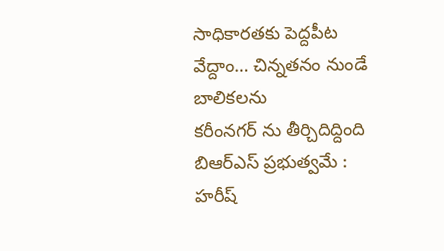సాధికారతకు పెద్దపీట వేద్దాం… చిన్నతనం నుండే బాలికలను
కరీంనగర్ ను తీర్చిదిద్దింది బిఆర్ఎస్ ప్రభుత్వమే : హరీష్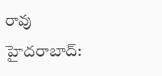రావు
హైదరాబాద్: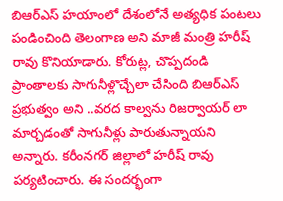బిఆర్ఎస్ హయాంలో దేశంలోనే అత్యధిక పంటలు పండించింది తెలంగాణ అని మాజీ మంత్రి హరీష్ రావు కొనియాడారు. కోరుట్ల, చొప్పదండి ప్రాంతాలకు సాగునీళ్లొచ్చేలా చేసింది బిఆర్ఎస్ ప్రభుత్వం అని ..వరద కాల్వను రిజర్వాయర్ లా మార్చడంతో సాగునీళ్లు పారుతున్నాయని అన్నారు. కరీంనగర్ జిల్లాలో హరీష్ రావు పర్యటించారు. ఈ సందర్భంగా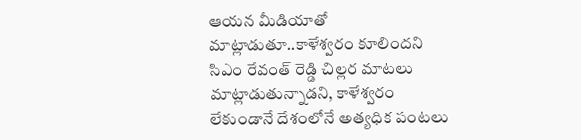ఆయన మీడియాతో మాట్లాడుతూ..కాళేశ్వరం కూలిందని సిఎం రేవంత్ రెడ్డి చిల్లర మాటలు మాట్లాడుతున్నాడని, కాళేశ్వరం లేకుండానే దేశంలోనే అత్యధిక పంటలు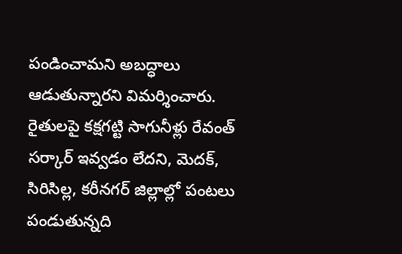పండించామని అబద్ధాలు ఆడుతున్నారని విమర్శించారు. రైతులపై కక్షగట్టి సాగునీళ్లు రేవంత్ సర్కార్ ఇవ్వడం లేదని, మెదక్, సిరిసిల్ల, కరీనగర్ జిల్లాల్లో పంటలు పండుతున్నది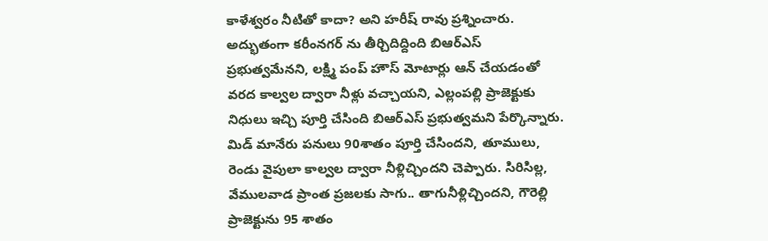కాళేశ్వరం నీటితో కాదా? అని హరీష్ రావు ప్రశ్నించారు. అద్భుతంగా కరీంనగర్ ను తీర్చిదిద్దింది బిఆర్ఎస్ ప్రభుత్వమేనని, లక్ష్మి పంప్ హౌస్ మోటార్లు ఆన్ చేయడంతో వరద కాల్వల ద్వారా నీళ్లు వచ్చాయని, ఎల్లంపల్లి ప్రాజెక్టుకు నిధులు ఇచ్చి పూర్తి చేసింది బిఆర్ఎస్ ప్రభుత్వమని పేర్కొన్నారు. మిడ్ మానేరు పనులు 90శాతం పూర్తి చేసిందని, తూములు, రెండు వైపులా కాల్వల ద్వారా నీళ్లిచ్చిందని చెప్పారు. సిరిసిల్ల, వేములవాడ ప్రాంత ప్రజలకు సాగు.. తాగునీళ్లిచ్చిందని, గౌరెల్లి ప్రాజెక్టును 95 శాతం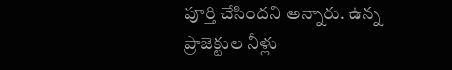పూర్తి చేసిందని అన్నారు. ఉన్న ప్రాజెక్టుల నీళ్లు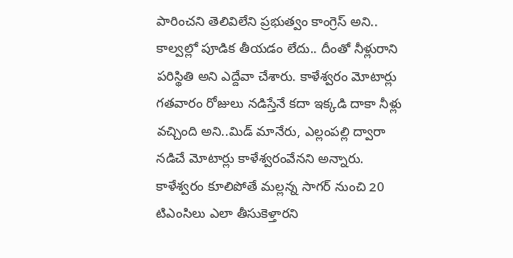పారించని తెలివిలేని ప్రభుత్వం కాంగ్రెస్ అని.. కాల్వల్లో పూడిక తీయడం లేదు.. దీంతో నీళ్లురాని పరిస్థితి అని ఎద్దేవా చేశారు. కాళేశ్వరం మోటార్లు గతవారం రోజులు నడిస్తేనే కదా ఇక్కడి దాకా నీళ్లు వచ్చింది అని..మిడ్ మానేరు, ఎల్లంపల్లి ద్వారా నడిచే మోటార్లు కాళేశ్వరంవేనని అన్నారు. కాళేశ్వరం కూలిపోతే మల్లన్న సాగర్ నుంచి 20 టిఎంసిలు ఎలా తీసుకెళ్తారని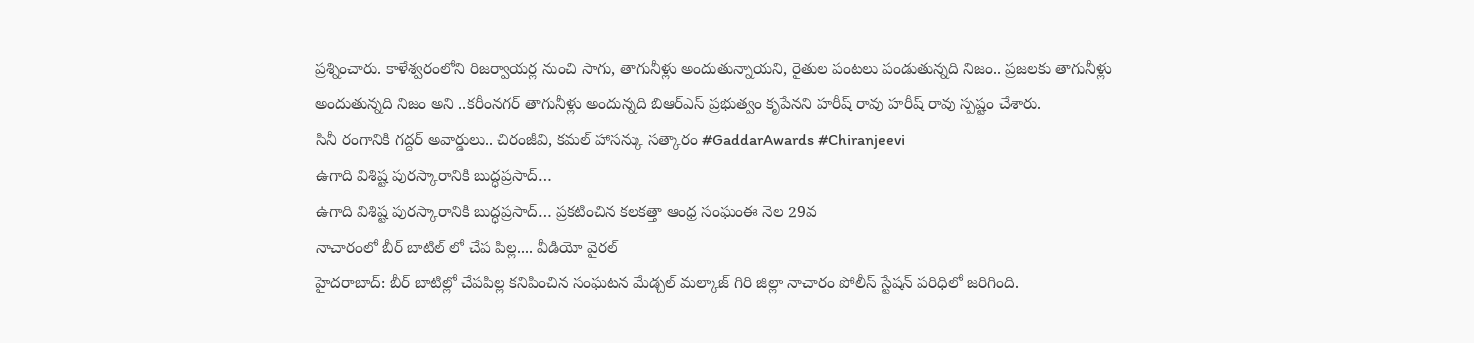ప్రశ్నించారు. కాళేశ్వరంలోని రిజర్వాయర్ల నుంచి సాగు, తాగునీళ్లు అందుతున్నాయని, రైతుల పంటలు పండుతున్నది నిజం.. ప్రజలకు తాగునీళ్లు అందుతున్నది నిజం అని ..కరీంనగర్ తాగునీళ్లు అందున్నది బిఆర్ఎస్ ప్రభుత్వం కృపేనని హరీష్ రావు హరీష్ రావు స్పష్టం చేశారు.
సినీ రంగానికి గద్దర్ అవార్డులు.. చిరంజీవి, కమల్ హాసన్కు సత్కారం #GaddarAwards #Chiranjeevi
ఉగాది విశిష్ట పురస్కారానికి బుద్ధప్రసాద్…
ఉగాది విశిష్ట పురస్కారానికి బుద్ధప్రసాద్… ప్రకటించిన కలకత్తా ఆంధ్ర సంఘంఈ నెల 29వ
నాచారంలో బీర్ బాటిల్ లో చేప పిల్ల.... వీడియో వైరల్
హైదరాబాద్: బీర్ బాటిల్లో చేపపిల్ల కనిపించిన సంఘటన మేడ్చల్ మల్కాజ్ గిరి జిల్లా నాచారం పోలీస్ స్టేషన్ పరిధిలో జరిగింది.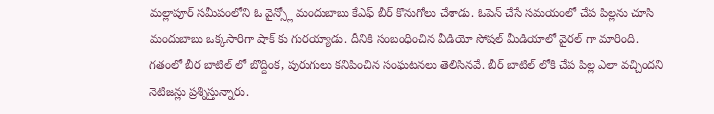మల్లాపూర్ సమీపంలోని ఓ వైన్స్లో మందుబాబు కేఎఫ్ బీర్ కొనుగోలు చేశాడు. ఓపెన్ చేసే సమయంలో చేప పిల్లను చూసి మందుబాబు ఒక్కసారిగా షాక్ కు గురయ్యాడు. దీనికి సంబంధించిన వీడియో సోషల్ మీడియాలో వైరల్ గా మారింది. గతంలో బీర బాటిల్ లో బొద్దింక, పురుగులు కనిపించిన సంఘటనలు తెలిసినవే. బీర్ బాటిల్ లోకి చేప పిల్ల ఎలా వచ్చిందని నెటిజన్లు ప్రశ్నిస్తున్నారు.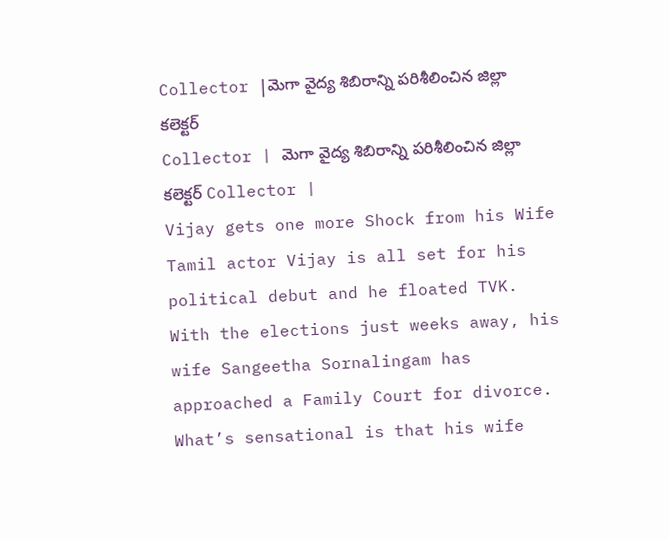Collector |మెగా వైద్య శిబిరాన్ని పరిశీలించిన జిల్లా కలెక్టర్
Collector | మెగా వైద్య శిబిరాన్ని పరిశీలించిన జిల్లా కలెక్టర్ Collector |
Vijay gets one more Shock from his Wife
Tamil actor Vijay is all set for his political debut and he floated TVK. With the elections just weeks away, his wife Sangeetha Sornalingam has approached a Family Court for divorce. What’s sensational is that his wife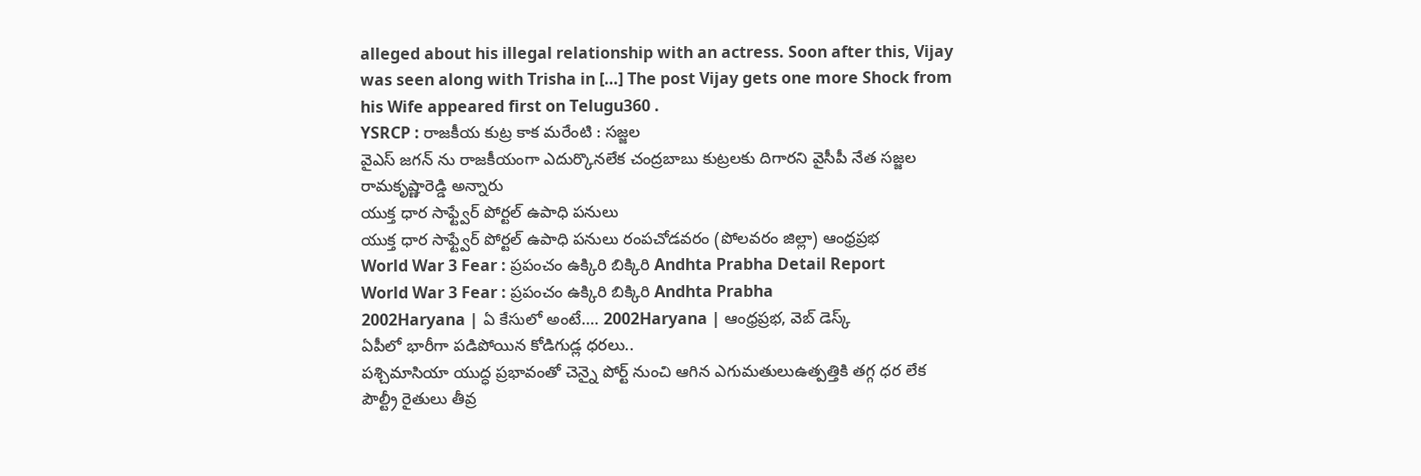alleged about his illegal relationship with an actress. Soon after this, Vijay was seen along with Trisha in […] The post Vijay gets one more Shock from his Wife appeared first on Telugu360 .
YSRCP : రాజకీయ కుట్ర కాక మరేంటి : సజ్జల
వైఎస్ జగన్ ను రాజకీయంగా ఎదుర్కొనలేక చంద్రబాబు కుట్రలకు దిగారని వైసీపీ నేత సజ్జల రామకృష్ణారెడ్డి అన్నారు
యుక్త ధార సాఫ్ట్వేర్ పోర్టల్ ఉపాధి పనులు
యుక్త ధార సాఫ్ట్వేర్ పోర్టల్ ఉపాధి పనులు రంపచోడవరం (పోలవరం జిల్లా) ఆంధ్రప్రభ
World War 3 Fear : ప్రపంచం ఉక్కిరి బిక్కిరి Andhta Prabha Detail Report
World War 3 Fear : ప్రపంచం ఉక్కిరి బిక్కిరి Andhta Prabha
2002Haryana | ఏ కేసులో అంటే…. 2002Haryana | ఆంధ్రప్రభ, వెబ్ డెస్క్
ఏపీలో భారీగా పడిపోయిన కోడిగుడ్ల ధరలు..
పశ్చిమాసియా యుద్ధ ప్రభావంతో చెన్నై పోర్ట్ నుంచి ఆగిన ఎగుమతులుఉత్పత్తికి తగ్గ ధర లేక పౌల్ట్రీ రైతులు తీవ్ర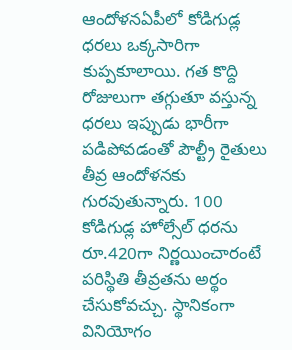ఆందోళనఏపీలో కోడిగుడ్ల ధరలు ఒక్కసారిగా కుప్పకూలాయి. గత కొద్ది రోజులుగా తగ్గుతూ వస్తున్న ధరలు ఇప్పుడు భారీగా పడిపోవడంతో పౌల్ట్రీ రైతులు తీవ్ర ఆందోళనకు గురవుతున్నారు. 100 కోడిగుడ్ల హోల్సేల్ ధరను రూ.420గా నిర్ణయించారంటే పరిస్థితి తీవ్రతను అర్థం చేసుకోవచ్చు. స్థానికంగా వినియోగం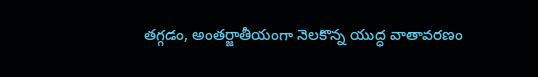తగ్గడం, అంతర్జాతీయంగా నెలకొన్న యుద్ధ వాతావరణం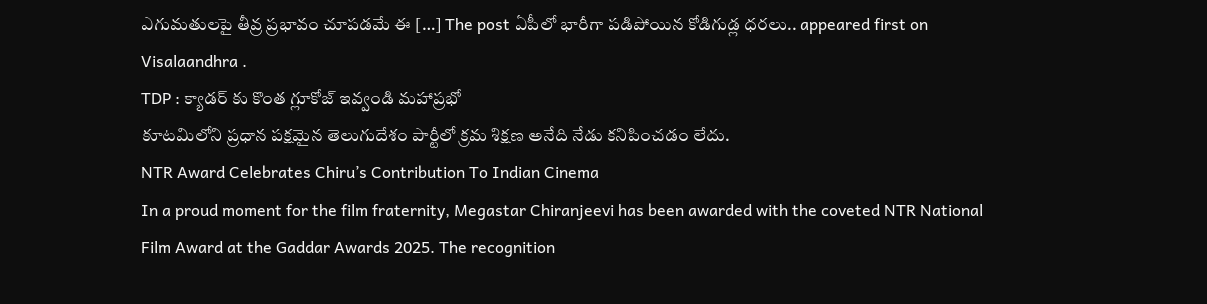ఎగుమతులపై తీవ్ర ప్రభావం చూపడమే ఈ […] The post ఏపీలో భారీగా పడిపోయిన కోడిగుడ్ల ధరలు.. appeared first on Visalaandhra .
TDP : క్యాడర్ కు కొంత గ్లూకోజ్ ఇవ్వండి మహాప్రభో
కూటమిలోని ప్రధాన పక్షమైన తెలుగుదేశం పార్టీలో క్రమ శిక్షణ అనేది నేడు కనిపించడం లేదు.
NTR Award Celebrates Chiru’s Contribution To Indian Cinema
In a proud moment for the film fraternity, Megastar Chiranjeevi has been awarded with the coveted NTR National Film Award at the Gaddar Awards 2025. The recognition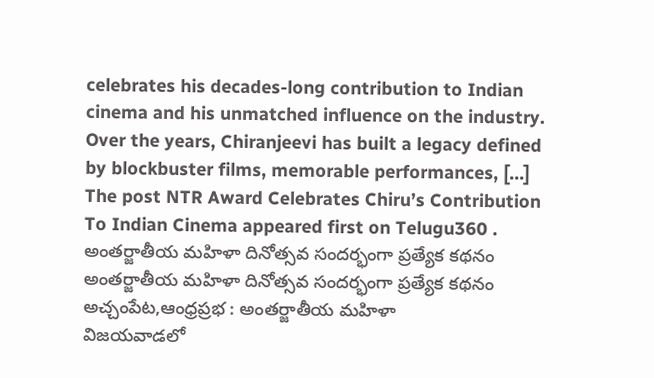celebrates his decades-long contribution to Indian cinema and his unmatched influence on the industry. Over the years, Chiranjeevi has built a legacy defined by blockbuster films, memorable performances, […] The post NTR Award Celebrates Chiru’s Contribution To Indian Cinema appeared first on Telugu360 .
అంతర్జాతీయ మహిళా దినోత్సవ సందర్భంగా ప్రత్యేక కథనం
అంతర్జాతీయ మహిళా దినోత్సవ సందర్భంగా ప్రత్యేక కథనం అచ్చంపేట,ఆంధ్రప్రభ : అంతర్జాతీయ మహిళా
విజయవాడలో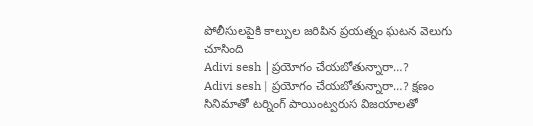పోలీసులపైకి కాల్పుల జరిపిన ప్రయత్నం ఘటన వెలుగు చూసింది
Adivi sesh |ప్రయోగం చేయబోతున్నారా…?
Adivi sesh | ప్రయోగం చేయబోతున్నారా…? క్షణం సినిమాతో టర్నింగ్ పాయింట్వరుస విజయాలతో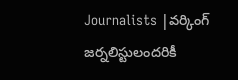Journalists |వర్కింగ్ జర్నలిస్టులందరికీ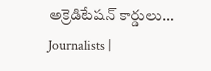అక్రెడిటేషన్ కార్డులు…
Journalists |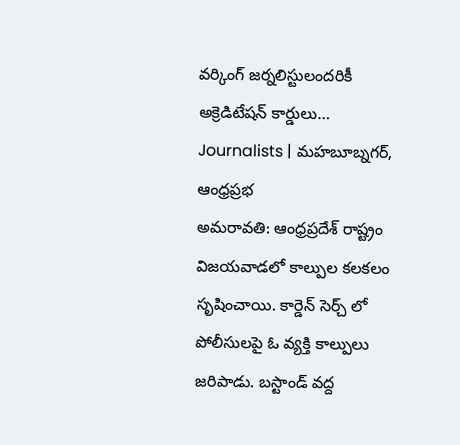వర్కింగ్ జర్నలిస్టులందరికీ అక్రెడిటేషన్ కార్డులు… Journalists | మహబూబ్నగర్, ఆంధ్రప్రభ
అమరావతి: ఆంధ్రప్రదేశ్ రాష్ట్రం విజయవాడలో కాల్పుల కలకలం సృషించాయి. కార్డెన్ సెర్చ్ లో పోలీసులపై ఓ వ్యక్తి కాల్పులు జరిపాడు. బస్టాండ్ వద్ద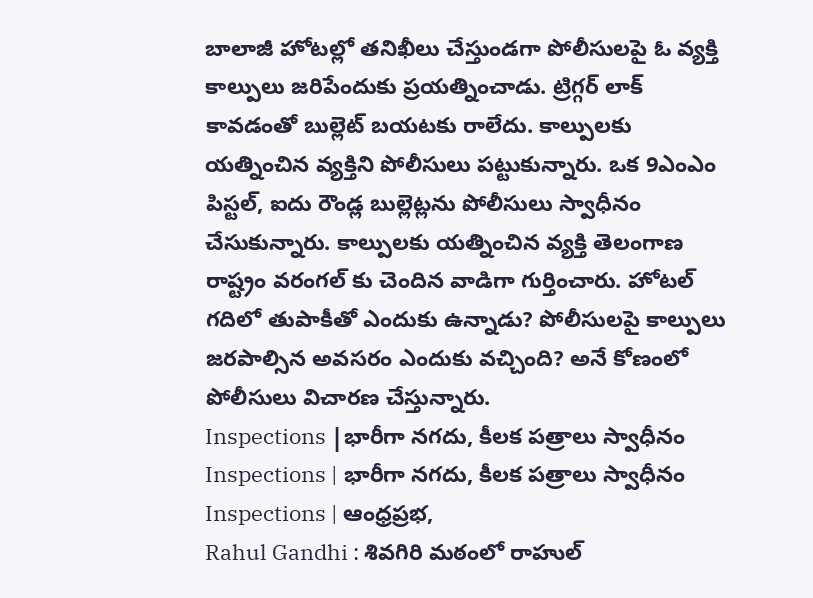బాలాజీ హోటల్లో తనిఖీలు చేస్తుండగా పోలీసులపై ఓ వ్యక్తి కాల్పులు జరిపేందుకు ప్రయత్నించాడు. ట్రిగ్గర్ లాక్ కావడంతో బుల్లెట్ బయటకు రాలేదు. కాల్పులకు యత్నించిన వ్యక్తిని పోలీసులు పట్టుకున్నారు. ఒక 9ఎంఎం పిస్టల్, ఐదు రౌండ్ల బుల్లెట్లను పోలీసులు స్వాధీనం చేసుకున్నారు. కాల్పులకు యత్నించిన వ్యక్తి తెలంగాణ రాష్ట్రం వరంగల్ కు చెందిన వాడిగా గుర్తించారు. హోటల్ గదిలో తుపాకీతో ఎందుకు ఉన్నాడు? పోలీసులపై కాల్పులు జరపాల్సిన అవసరం ఎందుకు వచ్చింది? అనే కోణంలో పోలీసులు విచారణ చేస్తున్నారు.
Inspections |భారీగా నగదు, కీలక పత్రాలు స్వాధీనం
Inspections | భారీగా నగదు, కీలక పత్రాలు స్వాధీనం Inspections | ఆంధ్రప్రభ,
Rahul Gandhi : శివగిరి మఠంలో రాహుల్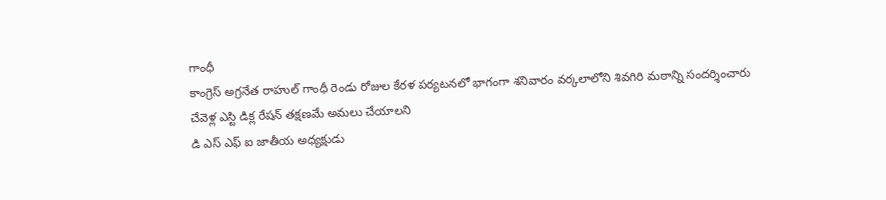గాంధీ
కాంగ్రెస్ అగ్రనేత రాహుల్ గాంధీ రెండు రోజుల కేరళ పర్యటనలో భాగంగా శనివారం వర్కలాలోని శివగిరి మఠాన్ని సందర్శించారు
చేవెళ్ల ఎస్టి డిక్ల రేషన్ తక్షణమే అమలు చేయాలని
డి ఎస్ ఎఫ్ ఐ జాతీయ అధ్యక్షుడు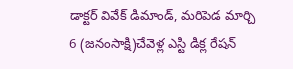డాక్టర్ వివేక్ డిమాండ్, మరిపెడ మార్చి 6 (జనంసాక్షి)చేవెళ్ల ఎస్టి డిక్ల రేషన్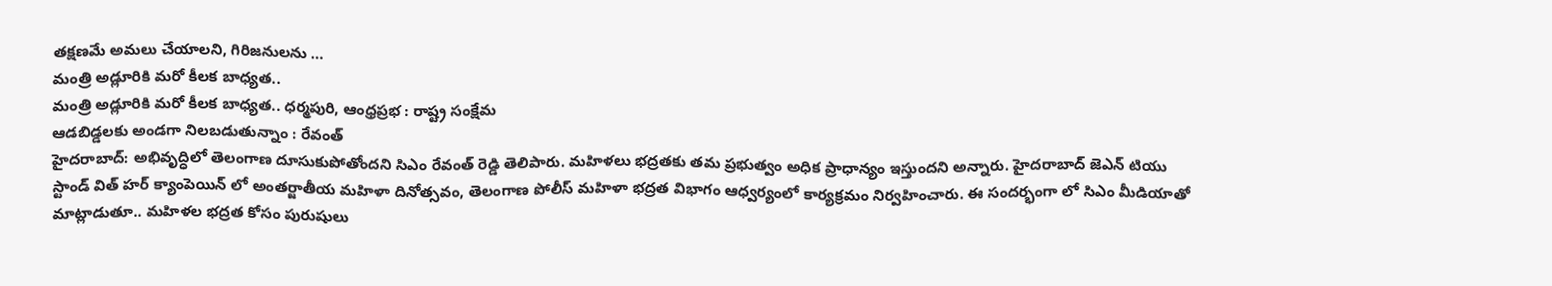తక్షణమే అమలు చేయాలని, గిరిజనులను …
మంత్రి అడ్లూరికి మరో కీలక బాధ్యత..
మంత్రి అడ్లూరికి మరో కీలక బాధ్యత.. ధర్మపురి, ఆంధ్రప్రభ : రాష్ట్ర సంక్షేమ
ఆడబిడ్డలకు అండగా నిలబడుతున్నాం : రేవంత్
హైదరాబాద్: అభివృద్ధిలో తెలంగాణ దూసుకుపోతోందని సిఎం రేవంత్ రెడ్డి తెలిపారు. మహిళలు భద్రతకు తమ ప్రభుత్వం అధిక ప్రాధాన్యం ఇస్తుందని అన్నారు. హైదరాబాద్ జెఎన్ టియు స్టాండ్ విత్ హర్ క్యాంపెయిన్ లో అంతర్జాతీయ మహిళా దినోత్సవం, తెలంగాణ పోలీస్ మహిళా భద్రత విభాగం ఆధ్వర్యంలో కార్యక్రమం నిర్వహించారు. ఈ సందర్భంగా లో సిఎం మీడియాతో మాట్లాడుతూ.. మహిళల భద్రత కోసం పురుషులు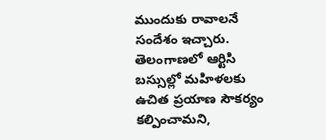ముందుకు రావాలనే సందేశం ఇచ్చారు. తెలంగాణలో ఆర్టిసి బస్సుల్లో మహిళలకు ఉచిత ప్రయాణ సౌకర్యం కల్పించామని,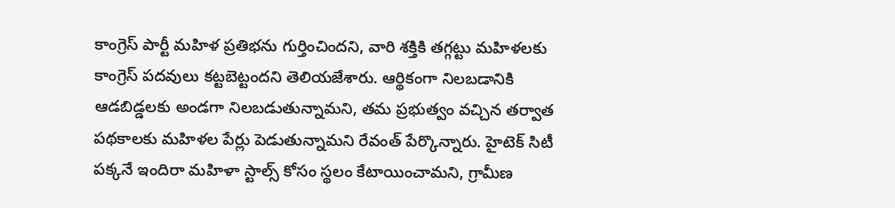కాంగ్రెస్ పార్టీ మహిళ ప్రతిభను గుర్తించిందని, వారి శక్తికి తగ్గట్టు మహిళలకు కాంగ్రెస్ పదవులు కట్టబెట్టందని తెలియజేశారు. ఆర్థికంగా నిలబడానికి ఆడబిడ్డలకు అండగా నిలబడుతున్నామని, తమ ప్రభుత్వం వచ్చిన తర్వాత పథకాలకు మహిళల పేర్లు పెడుతున్నామని రేవంత్ పేర్కొన్నారు. హైటెక్ సిటీ పక్కనే ఇందిరా మహిళా స్టాల్స్ కోసం స్థలం కేటాయించామని, గ్రామీణ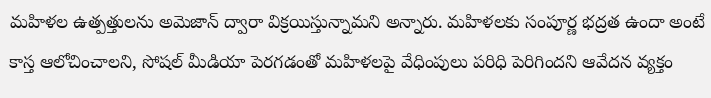మహిళల ఉత్పత్తులను అమెజాన్ ద్వారా విక్రయిస్తున్నామని అన్నారు. మహిళలకు సంపూర్ణ భద్రత ఉందా అంటే కాస్త ఆలోచించాలని, సోషల్ మీడియా పెరగడంతో మహిళలపై వేధింపులు పరిధి పెరిగిందని ఆవేదన వ్యక్తం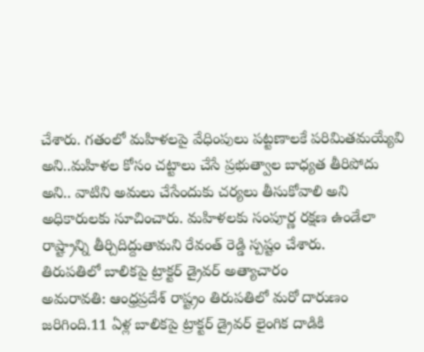చేశారు. గతంలో మహిళలపై వేధింపులు పట్టణాలకే పరిమితమయ్యేవి అని..మహిళల కోసం చట్టాలు చేసే ప్రభుత్వాల బాధ్యత తీరిపోదు అని.. వాటిని అమలు చేసేందుకు చర్యలు తీసుకోవాలి అని అధికారులకు సూచించారు. మహిళలకు సంపూర్ణ రక్షణ ఉండేలా రాష్ట్రాన్ని తీర్చిదిద్దుతామని రేవంత్ రెడ్డి స్పష్టం చేశారు.
తిరుపతిలో బాలికపై ట్రాక్టర్ డ్రైవర్ అత్యాచారం
అమరావతి: ఆంధ్రప్రదేశ్ రాష్ట్రం తిరుపతిలో మరో దారుణం జరిగింది.11 ఏళ్ల బాలికపై ట్రాక్టర్ డ్రైవర్ లైంగిక దాడికి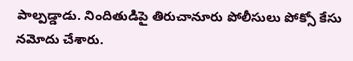పాల్పడ్డాడు. నిందితుడిపై తిరుచానూరు పోలీసులు పోక్సో కేసు నమోదు చేశారు.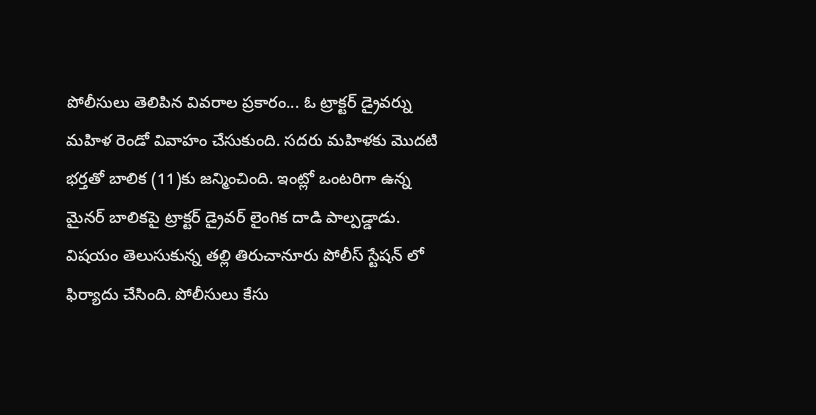పోలీసులు తెలిపిన వివరాల ప్రకారం... ఓ ట్రాక్టర్ డ్రైవర్ను మహిళ రెండో వివాహం చేసుకుంది. సదరు మహిళకు మొదటి భర్తతో బాలిక (11)కు జన్మించింది. ఇంట్లో ఒంటరిగా ఉన్న మైనర్ బాలికపై ట్రాక్టర్ డ్రైవర్ లైంగిక దాడి పాల్పడ్డాడు. విషయం తెలుసుకున్న తల్లి తిరుచానూరు పోలీస్ స్టేషన్ లో ఫిర్యాదు చేసింది. పోలీసులు కేసు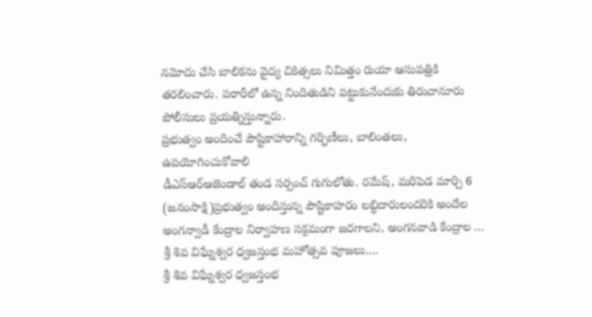నమోదు చేసి బాలికను వైద్య చికిత్సలు నిమిత్తం రుయా ఆసుపత్రికి తరలించారు. పరారీలో ఉన్న నిందితుడిని పట్టుకునేందుకు తిరుచానూరు పోలీసులు ప్రయత్నిస్తున్నారు.
ప్రభుత్వం అందించే పౌష్టికాహారాన్ని గర్భిణీలు, బాలింతలు, ఉపయోగించుకోవాలి
డీఎస్ఆర్ఆజెండాల్ తండ సర్పంచ్ గుగులోతు. రమేష్, మరిపెడ మార్చి 6 (జనంసాక్షి)ప్రభుత్వం అందిస్తున్న పౌష్టికాహరం లబ్ధిదారులందరికి అందేల అంగన్వాడీ కేంద్రాల నిర్వాహణ సక్రమంగా జరగాలని, అంగనవాడి కేంద్రాల …
శ్రీ శివ విఘ్నేశ్వర ధ్వజస్తంభ మహోత్సవ పూజలు….
శ్రీ శివ విఘ్నేశ్వర ధ్వజస్తంభ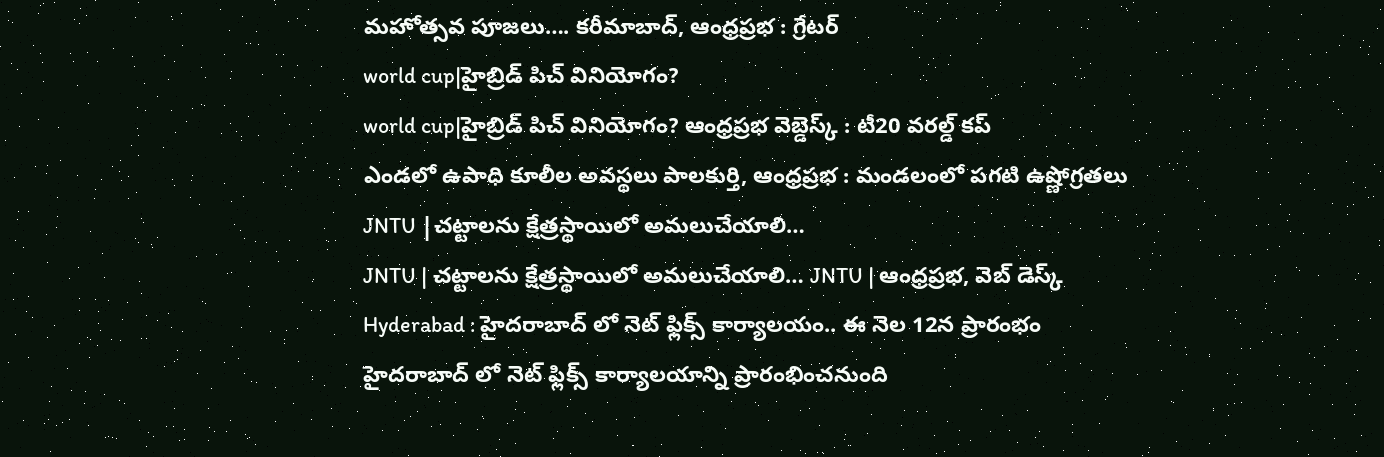మహోత్సవ పూజలు…. కరీమాబాద్, ఆంధ్రప్రభ : గ్రేటర్
world cup|హైబ్రిడ్ పిచ్ వినియోగం?
world cup|హైబ్రిడ్ పిచ్ వినియోగం? ఆంధ్రప్రభ వెబ్డెస్క్ : టీ20 వరల్డ్ కప్
ఎండలో ఉపాధి కూలీల అవస్థలు పాలకుర్తి, ఆంధ్రప్రభ : మండలంలో పగటి ఉష్ణోగ్రతలు
JNTU |చట్టాలను క్షేత్రస్థాయిలో అమలుచేయాలి…
JNTU | చట్టాలను క్షేత్రస్థాయిలో అమలుచేయాలి… JNTU | ఆంధ్రప్రభ, వెబ్ డెస్క్
Hyderabad : హైదరాబాద్ లో నెట్ ఫ్లిక్స్ కార్యాలయం.. ఈ నెల 12న ప్రారంభం
హైదరాబాద్ లో నెట్ ఫ్లిక్స్ కార్యాలయాన్ని ప్రారంభించనుంది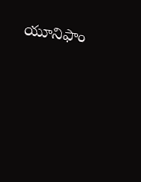యూనిఫాం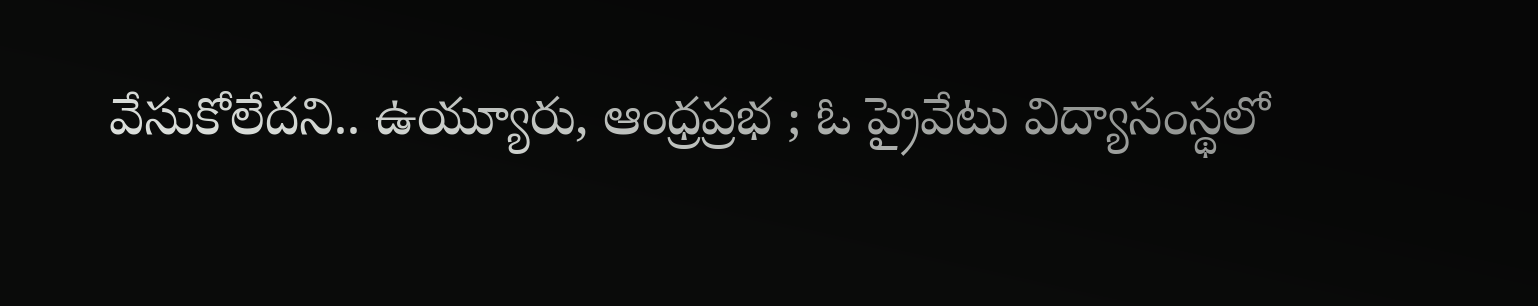వేసుకోలేదని.. ఉయ్యూరు, ఆంధ్రప్రభ ; ఓ ప్రైవేటు విద్యాసంస్థలో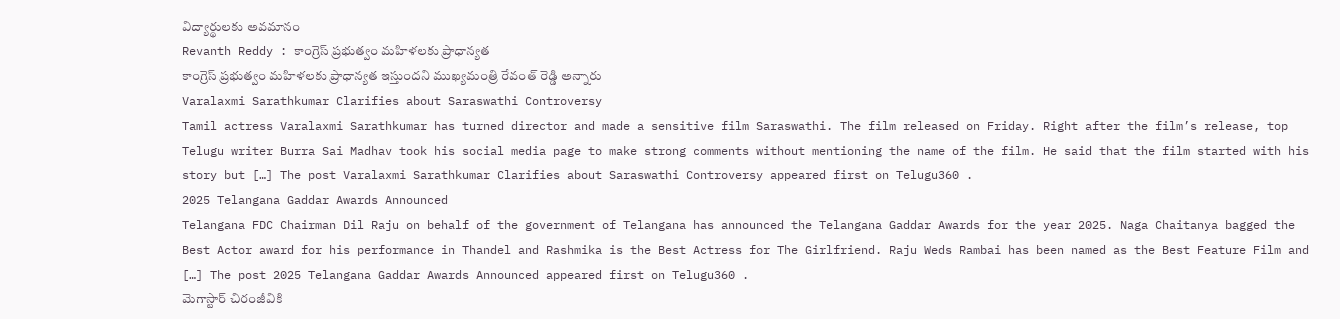విద్యార్థులకు అవమానం
Revanth Reddy : కాంగ్రెస్ ప్రభుత్వం మహిళలకు ప్రాధాన్యత
కాంగ్రెస్ ప్రభుత్వం మహిళలకు ప్రాధాన్యత ఇస్తుందని ముఖ్యమంత్రి రేవంత్ రెడ్డి అన్నారు
Varalaxmi Sarathkumar Clarifies about Saraswathi Controversy
Tamil actress Varalaxmi Sarathkumar has turned director and made a sensitive film Saraswathi. The film released on Friday. Right after the film’s release, top Telugu writer Burra Sai Madhav took his social media page to make strong comments without mentioning the name of the film. He said that the film started with his story but […] The post Varalaxmi Sarathkumar Clarifies about Saraswathi Controversy appeared first on Telugu360 .
2025 Telangana Gaddar Awards Announced
Telangana FDC Chairman Dil Raju on behalf of the government of Telangana has announced the Telangana Gaddar Awards for the year 2025. Naga Chaitanya bagged the Best Actor award for his performance in Thandel and Rashmika is the Best Actress for The Girlfriend. Raju Weds Rambai has been named as the Best Feature Film and […] The post 2025 Telangana Gaddar Awards Announced appeared first on Telugu360 .
మెగాస్టార్ చిరంజీవికి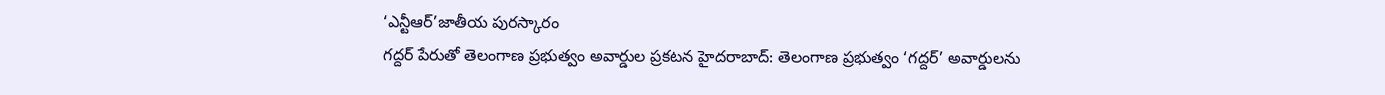‘ఎన్టీఆర్’జాతీయ పురస్కారం
గద్దర్ పేరుతో తెలంగాణ ప్రభుత్వం అవార్డుల ప్రకటన హైదరాబాద్: తెలంగాణ ప్రభుత్వం ‘గద్దర్’ అవార్డులను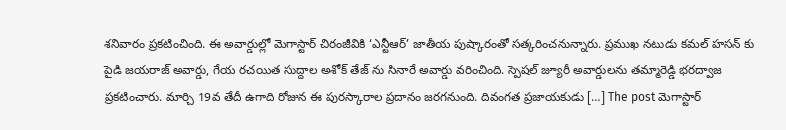శనివారం ప్రకటించింది. ఈ అవార్డుల్లో మెగాస్టార్ చిరంజీవికి ‘ఎన్టీఆర్’ జాతీయ పుష్కారంతో సత్కరించనున్నారు. ప్రముఖ నటుడు కమల్ హసన్ కు పైడి జయరాజ్ అవార్డు, గేయ రచయిత సుద్దాల అశోక్ తేజ్ ను సినారే అవార్డు వరించింది. స్పెషల్ జ్యూరీ అవార్డులను తమ్మారెడ్డి భరద్వాజ ప్రకటించారు. మార్చి 19వ తేదీ ఉగాది రోజున ఈ పురస్కారాల ప్రదానం జరగనుంది. దివంగత ప్రజాయకుడు […] The post మెగాస్టార్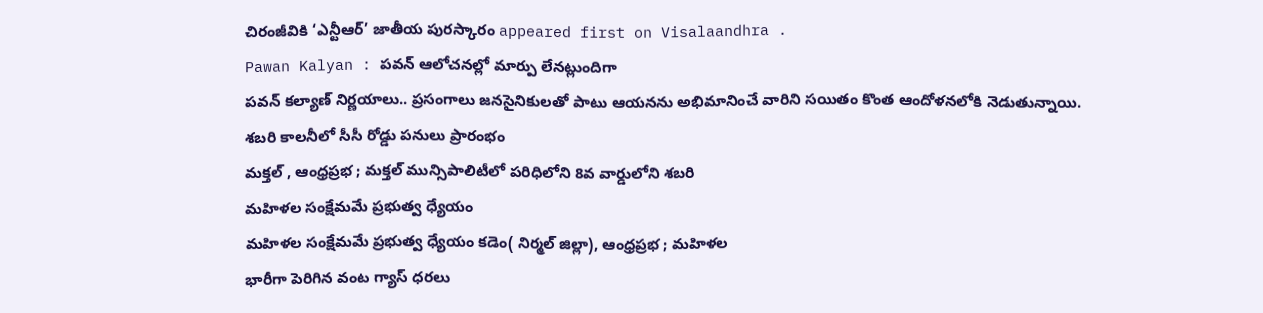చిరంజీవికి ‘ఎన్టీఆర్’ జాతీయ పురస్కారం appeared first on Visalaandhra .
Pawan Kalyan : పవన్ ఆలోచనల్లో మార్పు లేనట్లుందిగా
పవన్ కల్యాణ్ నిర్ణయాలు.. ప్రసంగాలు జనసైనికులతో పాటు ఆయనను అభిమానించే వారిని సయితం కొంత ఆందోళనలోకి నెడుతున్నాయి.
శబరి కాలనీలో సీసీ రోడ్డు పనులు ప్రారంభం
మక్తల్ , ఆంధ్రప్రభ ; మక్తల్ మున్సిపాలిటీలో పరిధిలోని 8వ వార్డులోని శబరి
మహిళల సంక్షేమమే ప్రభుత్వ ధ్యేయం
మహిళల సంక్షేమమే ప్రభుత్వ ధ్యేయం కడెం( నిర్మల్ జిల్లా), ఆంధ్రప్రభ ; మహిళల
భారీగా పెరిగిన వంట గ్యాస్ ధరలు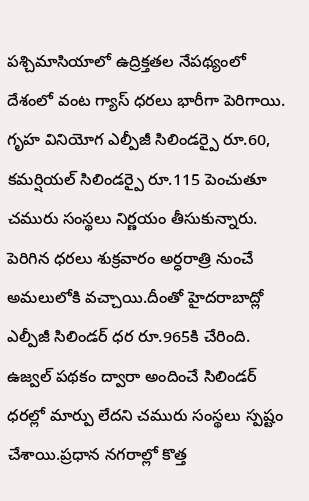పశ్చిమాసియాలో ఉద్రిక్తతల నేపథ్యంలో దేశంలో వంట గ్యాస్ ధరలు భారీగా పెరిగాయి. గృహ వినియోగ ఎల్పీజీ సిలిండర్పై రూ.60, కమర్షియల్ సిలిండర్పై రూ.115 పెంచుతూ చమురు సంస్థలు నిర్ణయం తీసుకున్నారు. పెరిగిన ధరలు శుక్రవారం అర్ధరాత్రి నుంచే అమలులోకి వచ్చాయి.దీంతో హైదరాబాద్లో ఎల్పీజీ సిలిండర్ ధర రూ.965కి చేరింది. ఉజ్వల్ పథకం ద్వారా అందించే సిలిండర్ ధరల్లో మార్పు లేదని చమురు సంస్థలు స్పష్టం చేశాయి.ప్రధాన నగరాల్లో కొత్త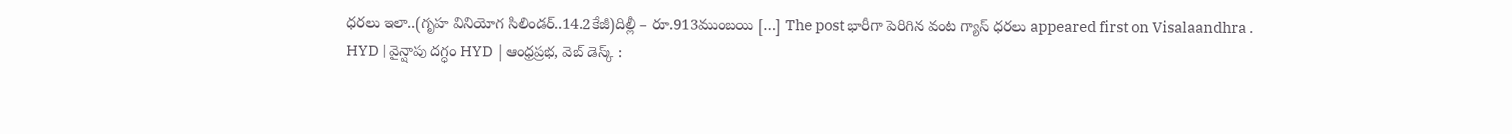ధరలు ఇలా..(గృహ వినియోగ సిలిండర్..14.2కేజీ)దిల్లీ – రూ.913ముంబయి […] The post భారీగా పెరిగిన వంట గ్యాస్ ధరలు appeared first on Visalaandhra .
HYD | వైన్షాపు దగ్ధం HYD |ఆంధ్రప్రభ, వెబ్ డెస్క్ :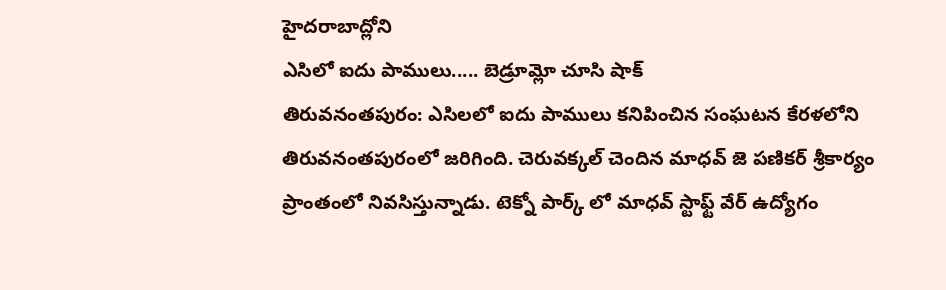హైదరాబాద్లోని
ఎసిలో ఐదు పాములు..... బెడ్రూమ్లో చూసి షాక్
తిరువనంతపురం: ఎసిలలో ఐదు పాములు కనిపించిన సంఘటన కేరళలోని తిరువనంతపురంలో జరిగింది. చెరువక్కల్ చెందిన మాధవ్ జె పణికర్ శ్రీకార్యం ప్రాంతంలో నివసిస్తున్నాడు. టెక్నో పార్క్ లో మాధవ్ స్టాఫ్ట్ వేర్ ఉద్యోగం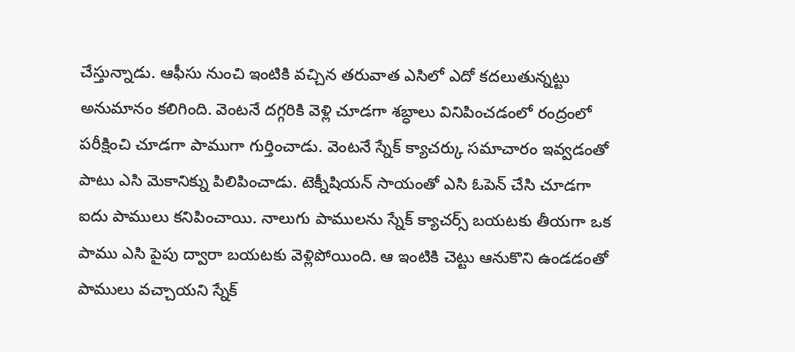చేస్తున్నాడు. ఆఫీసు నుంచి ఇంటికి వచ్చిన తరువాత ఎసిలో ఎదో కదలుతున్నట్టు అనుమానం కలిగింది. వెంటనే దగ్గరికి వెళ్లి చూడగా శబ్ధాలు వినిపించడంలో రంద్రంలో పరీక్షించి చూడగా పాముగా గుర్తించాడు. వెంటనే స్నేక్ క్యాచర్కు సమాచారం ఇవ్వడంతో పాటు ఎసి మెకానిక్ను పిలిపించాడు. టెక్నీషియన్ సాయంతో ఎసి ఓపెన్ చేసి చూడగా ఐదు పాములు కనిపించాయి. నాలుగు పాములను స్నేక్ క్యాచర్స్ బయటకు తీయగా ఒక పాము ఎసి పైపు ద్వారా బయటకు వెళ్లిపోయింది. ఆ ఇంటికి చెట్టు ఆనుకొని ఉండడంతో పాములు వచ్చాయని స్నేక్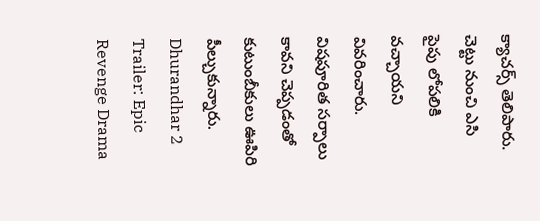క్యాచర్స్ తెలిపారు. చెట్టు నుంచి ఎసి పైపు లోపలికి వచ్చాయని వివరించారు. విషపూరిత సర్పాలు కావని చెప్పడంతో కుటుంబీకులు ఊపిరి పీల్చుకున్నారు.
Dhurandhar 2 Trailer: Epic Revenge Drama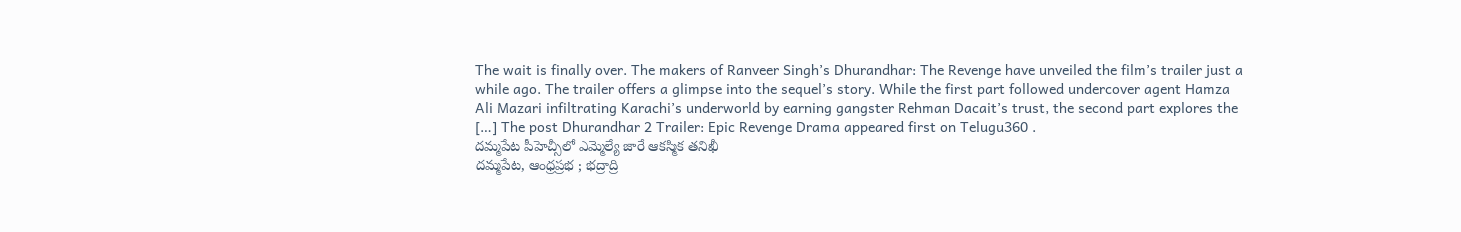The wait is finally over. The makers of Ranveer Singh’s Dhurandhar: The Revenge have unveiled the film’s trailer just a while ago. The trailer offers a glimpse into the sequel’s story. While the first part followed undercover agent Hamza Ali Mazari infiltrating Karachi’s underworld by earning gangster Rehman Dacait’s trust, the second part explores the […] The post Dhurandhar 2 Trailer: Epic Revenge Drama appeared first on Telugu360 .
దమ్మపేట పీహెచ్సీలో ఎమ్మెల్యే జారే ఆకస్మిక తనిఖీ
దమ్మపేట, ఆంధ్రప్రభ ; భద్రాద్రి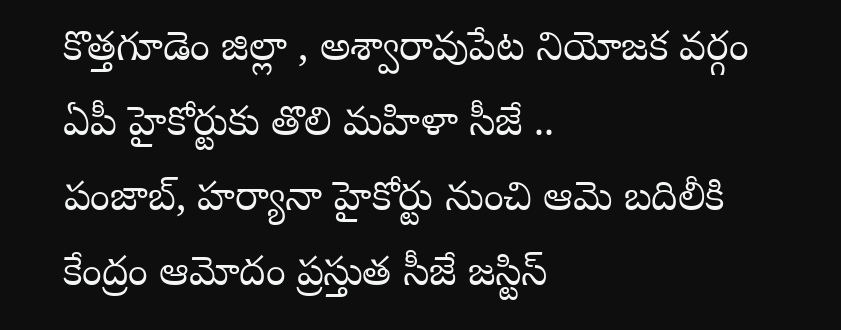కొత్తగూడెం జిల్లా , అశ్వారావుపేట నియోజక వర్గం
ఏపీ హైకోర్టుకు తొలి మహిళా సీజే ..
పంజాబ్, హర్యానా హైకోర్టు నుంచి ఆమె బదిలీకి కేంద్రం ఆమోదం ప్రస్తుత సీజే జస్టిస్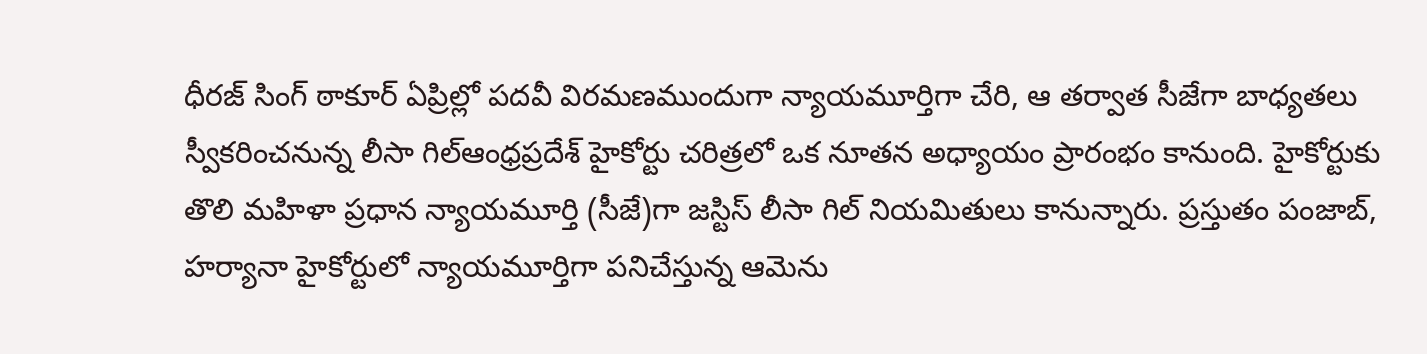ధీరజ్ సింగ్ ఠాకూర్ ఏప్రిల్లో పదవీ విరమణముందుగా న్యాయమూర్తిగా చేరి, ఆ తర్వాత సీజేగా బాధ్యతలు స్వీకరించనున్న లీసా గిల్ఆంధ్రప్రదేశ్ హైకోర్టు చరిత్రలో ఒక నూతన అధ్యాయం ప్రారంభం కానుంది. హైకోర్టుకు తొలి మహిళా ప్రధాన న్యాయమూర్తి (సీజే)గా జస్టిస్ లీసా గిల్ నియమితులు కానున్నారు. ప్రస్తుతం పంజాబ్, హర్యానా హైకోర్టులో న్యాయమూర్తిగా పనిచేస్తున్న ఆమెను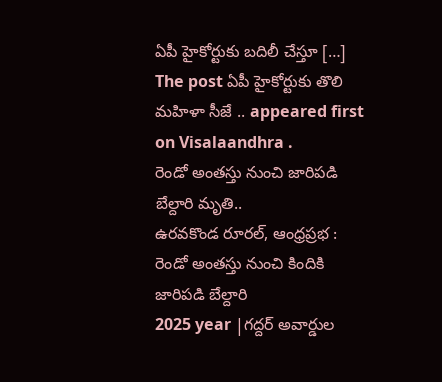ఏపీ హైకోర్టుకు బదిలీ చేస్తూ […] The post ఏపీ హైకోర్టుకు తొలి మహిళా సీజే .. appeared first on Visalaandhra .
రెండో అంతస్తు నుంచి జారిపడి బేల్దారి మృతి..
ఉరవకొండ రూరల్, ఆంధ్రప్రభ : రెండో అంతస్తు నుంచి కిందికి జారిపడి బేల్దారి
2025 year |గద్దర్ అవార్డుల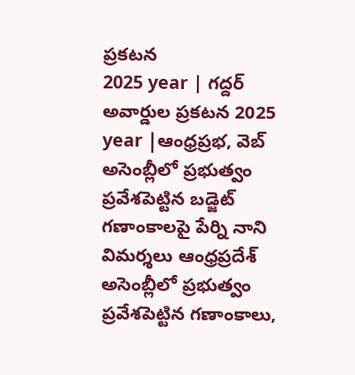ప్రకటన
2025 year | గద్దర్ అవార్డుల ప్రకటన 2025 year |ఆంధ్రప్రభ, వెబ్
అసెంబ్లీలో ప్రభుత్వం ప్రవేశపెట్టిన బడ్జెట్ గణాంకాలపై పేర్ని నాని విమర్శలు ఆంధ్రప్రదేశ్ అసెంబ్లీలో ప్రభుత్వం ప్రవేశపెట్టిన గణాంకాలు,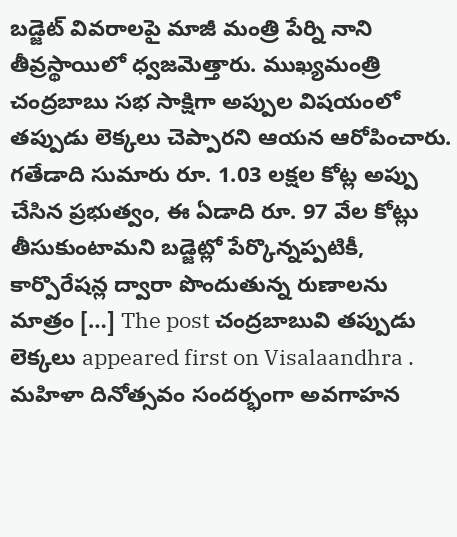బడ్జెట్ వివరాలపై మాజీ మంత్రి పేర్ని నాని తీవ్రస్థాయిలో ధ్వజమెత్తారు. ముఖ్యమంత్రి చంద్రబాబు సభ సాక్షిగా అప్పుల విషయంలో తప్పుడు లెక్కలు చెప్పారని ఆయన ఆరోపించారు. గతేడాది సుమారు రూ. 1.03 లక్షల కోట్ల అప్పు చేసిన ప్రభుత్వం, ఈ ఏడాది రూ. 97 వేల కోట్లు తీసుకుంటామని బడ్జెట్లో పేర్కొన్నప్పటికీ, కార్పొరేషన్ల ద్వారా పొందుతున్న రుణాలను మాత్రం […] The post చంద్రబాబువి తప్పుడు లెక్కలు appeared first on Visalaandhra .
మహిళా దినోత్సవం సందర్భంగా అవగాహన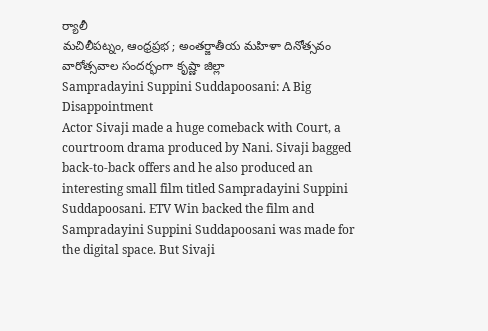ర్యాలీ
మచిలీపట్నం, ఆంధ్రప్రభ ; అంతర్జాతీయ మహిళా దినోత్సవం వారోత్సవాల సందర్భంగా కృష్ణా జిల్లా
Sampradayini Suppini Suddapoosani: A Big Disappointment
Actor Sivaji made a huge comeback with Court, a courtroom drama produced by Nani. Sivaji bagged back-to-back offers and he also produced an interesting small film titled Sampradayini Suppini Suddapoosani. ETV Win backed the film and Sampradayini Suppini Suddapoosani was made for the digital space. But Sivaji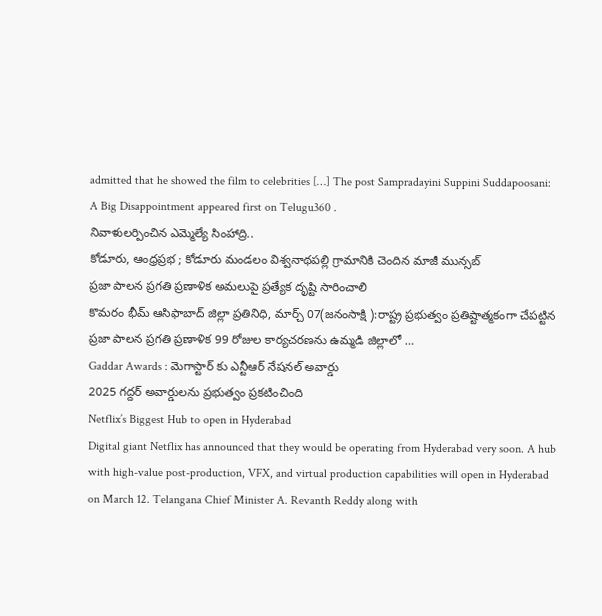admitted that he showed the film to celebrities […] The post Sampradayini Suppini Suddapoosani: A Big Disappointment appeared first on Telugu360 .
నివాళులర్పించిన ఎమ్మెల్యే సింహాద్రి..
కోడూరు, ఆంధ్రప్రభ ; కోడూరు మండలం విశ్వనాథపల్లి గ్రామానికి చెందిన మాజీ మున్సబ్
ప్రజా పాలన ప్రగతి ప్రణాళిక అమలుపై ప్రత్యేక దృష్టి సారించాలి
కొమరం భీమ్ ఆసిఫాబాద్ జిల్లా ప్రతినిధి, మార్చ్ 07(జనంసాక్షి ):రాష్ట్ర ప్రభుత్వం ప్రతిష్టాత్మకంగా చేపట్టిన ప్రజా పాలన ప్రగతి ప్రణాళిక 99 రోజుల కార్యచరణను ఉమ్మడి జిల్లాలో …
Gaddar Awards : మెగాస్టార్ కు ఎన్టీఆర్ నేషనల్ అవార్డు
2025 గద్దర్ అవార్డులను ప్రభుత్వం ప్రకటించింది
Netflix’s Biggest Hub to open in Hyderabad
Digital giant Netflix has announced that they would be operating from Hyderabad very soon. A hub with high-value post-production, VFX, and virtual production capabilities will open in Hyderabad on March 12. Telangana Chief Minister A. Revanth Reddy along with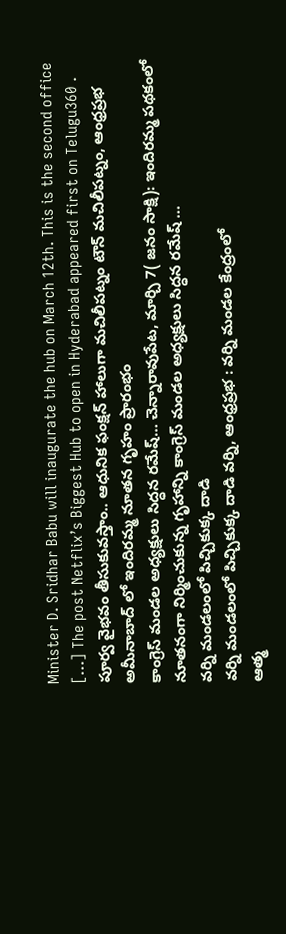Minister D. Sridhar Babu will inaugurate the hub on March 12th. This is the second office […] The post Netflix’s Biggest Hub to open in Hyderabad appeared first on Telugu360 .
పూర్వ వైభవం తీసుకువస్తాం.. ఆధునిక ఫంక్షన్ హాలుగా మచిలీపట్నం టౌన్ మచిలీపట్నం, ఆంధ్రప్రభ
అమీనాబాద్ లో ఇందిరమ్మ నూతన గృహం ప్రారంభం
కాంగ్రెస్ మండల అధ్యక్షులు సిద్ధన రమేష్… చెన్నారావుపేట, మార్చి 7( జనం సాక్షి): ఇందిరమ్మ పథకంలో నూతనంగా నిర్మించుకున్న గృహాన్ని కాంగ్రెస్ మండల అధ్యక్షులు సిద్ధన రమేష్ …
వర్ని మండలంలో పిచ్చికుక్క దాడి
వర్ని మండలంలో పిచ్చికుక్క దాడి వర్ని, ఆంధ్రప్రభ : వర్ని మండల కేంద్రంలో
ఆత్మ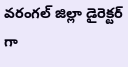వరంగల్ జిల్లా డైరెక్టర్ గా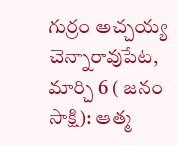గుర్రం అచ్చయ్య
చెన్నారావుపేట, మార్చి 6 ( జనం సాక్షి): ఆత్మ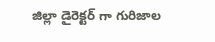జిల్లా డైరెక్టర్ గా గురిజాల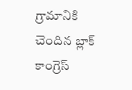గ్రామానికి చెందిన బ్లాక్ కాంగ్రెస్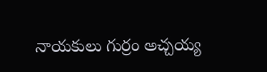నాయకులు గుర్రం అచ్చయ్య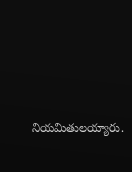నియమితులయ్యారు.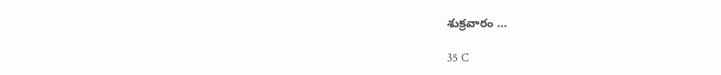శుక్రవారం …

35 C